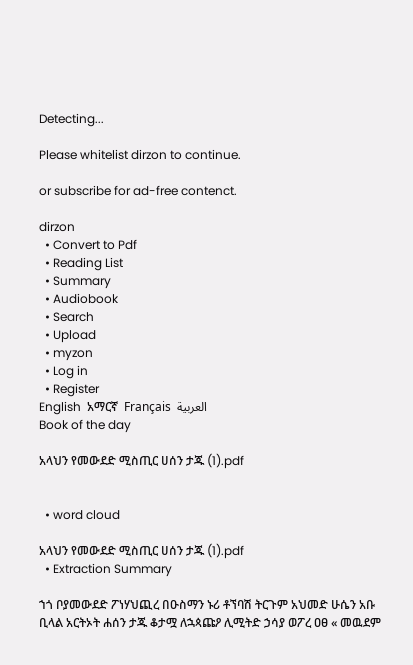Detecting...

Please whitelist dirzon to continue.

or subscribe for ad-free contenct.

dirzon
  • Convert to Pdf
  • Reading List
  • Summary
  • Audiobook
  • Search
  • Upload
  • myzon
  • Log in
  • Register
English  አማርኛ  Français  العربية
Book of the day

አላህን የመውደድ ሚስጢር ሀሰን ታጁ (1).pdf


  • word cloud

አላህን የመውደድ ሚስጢር ሀሰን ታጁ (1).pdf
  • Extraction Summary

ኀጎ ቦያመውደድ ፖነሃህጪረ በዑስማን ኑሪ ቶኘባሽ ትርጉም አህመድ ሁሴን አቡ ቢላል አርትኦት ሐሰን ታጁ ቆታሟ ለኋጳጩዖ ሊሚትድ ኃሳያ ወፖረ ዐፀ « መዉደም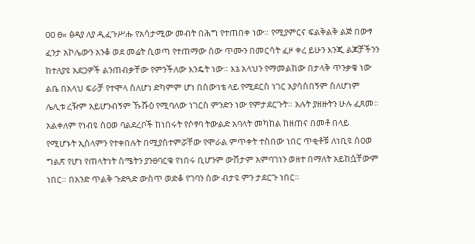ዐዐ ፀ« ፅዳያ ለያ ዲፈጉሥሑ የአሳታሚው መብት በሕግ የተጠበቀ ነው። የሚያምርና ፍልቅልቅ ልጅ በውፃ ፈንታ አኮሌውን አንቆ ወደ መሬት ሲወጣ የተጠማው ሰው ጥሙን በመርሳት ፈዞ ቀረ ይሁን እንጂ ልጆቻችንን ከተለያዩ አደጋዎች ልንጠብቃቸው የምንችለው እንዴት ነው። እኔ አላህን የማመልከው በታላቅ ጥንቃቄ ነው ልቤ በአላህ ፍራቻ የተሞላ ስለሆነ ድካምም ሆነ በሰውነቴ ላይ የሚደርስ ነገር አያሳስበኝም ስለሆነም ሌሊቱ ረዥም አይሆንብኝም ኹሹዕ የሚባለው ነገርስ ምንድን ነው የምታደርጉት። አሉት ያዘዙትን ሁሉ ፈጸመ። አልቀለም የነብዩ ሰዐወ ባልደረቦች ከነበሩት የሶፃባ ትውልድ አባላት መካከል ከዘጠና በመቶ በላይ የሚሆኑት ኢስላምን የተቀበሉት በሚያስተምሯቸው የሞራል ምጥቀት ተስበው ነበር ጥቂቶቹ ለነቢዩ ሰዐወ ግልጽ የሆነ የጠላትነት ስሜትን ያንፀባርቁ የነበሩ ቢሆንም ውሸታም አምባገነን ወዘተ በማለት አይከሷቸውም ነበር። በአንድ ጥልቅ ጉድጓድ ውስጥ ወድቆ የገባን ሰው ብታዩ ምን ታደርጉ ነበር።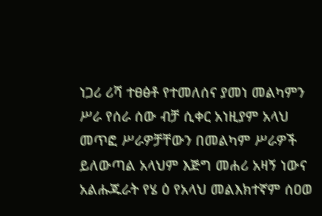ነጋሪ ሪሻ ተፀፅቶ የተመለሰና ያመነ መልካምን ሥራ የሰራ ሰው ብቻ ሲቀር አነዚያም አላህ መጥፎ ሥራዎቻቸውን በመልካም ሥራዎች ይለውጣል አላህም እጅግ መሐሪ አዛኝ ነውና አልሑጁራት የሄ ዕ የአላህ መልእክተኛም ሰዐወ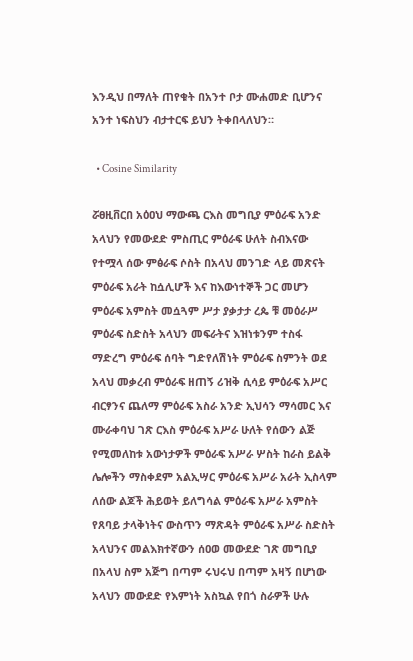እንዲህ በማለት ጠየቁት በአንተ ቦታ ሙሐመድ ቢሆንና አንተ ነፍስህን ብታተርፍ ይህን ትቀበላለህን።

  • Cosine Similarity

ሯፀዚቨርበ አዕዐህ ማውጫ ርእስ መግቢያ ምዕራፍ አንድ አላህን የመውደድ ምስጢር ምዕራፍ ሁለት ስብእናው የተሟላ ሰው ምፅራፍ ሶስት በአላህ መንገድ ላይ መጽናት ምዕራፍ አራት ከሷሊሆች እና ከእውነተኞች ጋር መሆን ምዕራፍ አምስት መሷጓም ሥታ ያቃታታ ረጴ ቹ መዕራሥ ምዕራፍ ስድስት አላህን መፍራትና እዝነቱንም ተስፋ ማድረግ ምዕራፍ ሰባት ግድየለሽነት ምዕራፍ ስምንት ወደ አላህ መቃረብ ምዕራፍ ዘጠኝ ሪዝቅ ሲሳይ ምዕራፍ አሥር ብርፃንና ጨለማ ምዕራፍ አስራ አንድ ኢህሳን ማሳመር እና ሙራቀባህ ገጽ ርእስ ምዕራፍ አሥራ ሁለት የሰውን ልጅ የሚመለከቱ አውነታዎች ምዕራፍ አሥራ ሦስት ከራስ ይልቅ ሌሎችን ማስቀደም አልኢሣር ምዕራፍ አሥራ አራት ኢስላም ለሰው ልጆች ሕይወት ይለግሳል ምዕራፍ አሥራ አምስት የጸባይ ታላቅነትና ውስጥን ማጽዳት ምዕራፍ አሥራ ስድስት አላህንና መልእክተኛውን ሰዐወ መውደድ ገጽ መግቢያ በአላህ ስም አጅግ በጣም ሩህሩህ በጣም አዛኝ በሆነው አላህን መውደድ የእምነት አስኳል የበጎ ስራዎች ሁሉ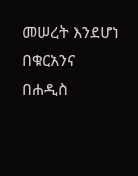መሠረት እንደሆነ በቁርአንና በሐዲስ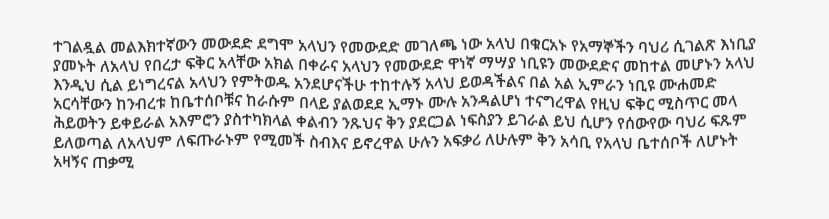ተገልዷል መልእክተኛውን መውደድ ደግሞ አላህን የመውደድ መገለጫ ነው አላህ በቁርአኑ የአማኞችን ባህሪ ሲገልጽ እነቢያ ያመኑት ለአላህ የበረታ ፍቅር አላቸው አክል በቀራና አላህን የመውደድ ዋነኛ ማሣያ ነቢዩን መውደድና መከተል መሆኑን አላህ እንዲህ ሲል ይነግረናል አላህን የምትወዱ አንደሆናችሁ ተከተሉኝ አላህ ይወዳችልና በል አል ኢምራን ነቢዩ ሙሐመድ አርሳቸውን ከንብረቱ ከቤተሰቦቹና ከራሱም በላይ ያልወደደ ኢማኑ ሙሉ አንዳልሆነ ተናግረዋል የዚህ ፍቅር ሚስጥር መላ ሕይወትን ይቀይራል አእምሮን ያስተካክላል ቀልብን ንጹህና ቅን ያደርጋል ነፍስያን ይገራል ይህ ሲሆን የሰውየው ባህሪ ፍጹም ይለወጣል ለአላህም ለፍጡራኑም የሚመች ስብእና ይኖረዋል ሁሉን አፍቃሪ ለሁሉም ቅን አሳቢ የአላህ ቤተሰቦች ለሆኑት አዛኝና ጠቃሚ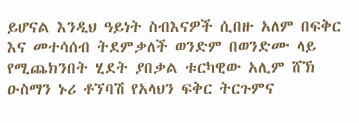ይሆናል እንዲህ ዓይነት ስብእናዎች ሲበዙ አለም በፍቅር እና መተሳሰብ ትደምቃለች ወንድም በወንድሙ ላይ የሚጨክንበት ሂደት ያበቃል ቱርካዊው አሊም ሸኽ ዑስማን ኑሪ ቶኘባሽ የአላህን ፍቅር ትርጉምና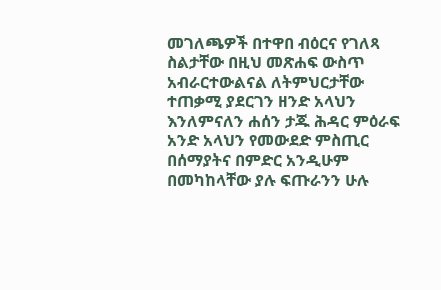መገለጫዎች በተዋበ ብዕርና የገለጻ ስልታቸው በዚህ መጽሐፍ ውስጥ አብራርተውልናል ለትምህርታቸው ተጠቃሚ ያደርገን ዘንድ አላህን እንለምናለን ሐሰን ታጁ ሕዳር ምዕራፍ አንድ አላህን የመውደድ ምስጢር በሰማያትና በምድር አንዲሁም በመካከላቸው ያሉ ፍጡራንን ሁሉ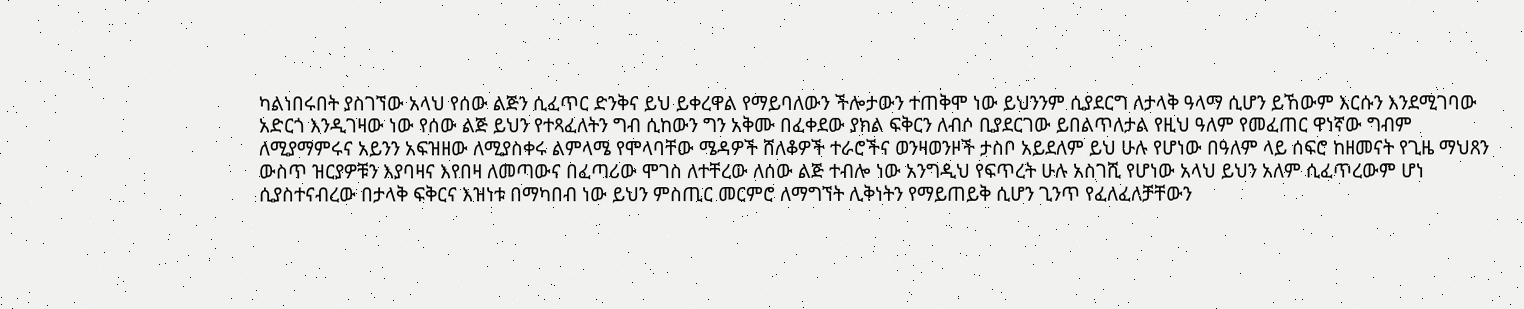ካልነበሩበት ያስገኘው አላህ የሰው ልጅን ሲፈጥር ድንቅና ይህ ይቀረዋል የማይባለውን ችሎታውን ተጠቅሞ ነው ይህንንም ሲያደርግ ለታላቅ ዓላማ ሲሆን ይኸውም እርሱን እንደሚገባው አድርጎ እንዲገዛው ነው የሰው ልጅ ይህን የተጻፈለትን ግብ ሲከውን ግን አቅሙ በፈቀደው ያክል ፍቅርን ለብሶ ቢያደርገው ይበልጥለታል የዚህ ዓለም የመፈጠር ዋነኛው ግብም ለሚያማምሩና አይንን አፍዝዘው ለሚያስቀሩ ልምላሜ የሞላባቸው ሜዳዎች ሸለቆዎች ተራሮችና ወንዛወንዞች ታስቦ አይደለም ይህ ሁሉ የሆነው በዓለም ላይ ሰፍሮ ከዘመናት የጊዜ ማህጸን ውስጥ ዝርያዎቹን እያባዛና እየበዛ ለመጣውና በፈጣሪው ሞገስ ለተቸረው ለሰው ልጅ ተብሎ ነው አንግዲህ የፍጥረት ሁሉ አስገሺ የሆነው አላህ ይህን አለም ሲፈጥረውም ሆነ ሲያስተናብረው በታላቅ ፍቅርና እዝነቱ በማካበብ ነው ይህን ምስጢር መርምሮ ለማግኘት ሊቅነትን የማይጠይቅ ሲሆን ጊንጥ የፈለፈለቻቸውን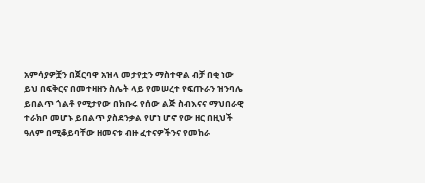አምሳያዎቿን በጀርባዋ አዝላ መታየቷን ማስተዋል ብቻ በቂ ነው ይህ በፍቅርና በመተዛዘን ስሌት ላይ የመሠረተ የፍጡራን ዝንባሌ ይበልጥ ጎልቶ የሚታየው በክቡሩ የሰው ልጅ ስብእናና ማህበራዊ ተራክቦ መሆኑ ይበልጥ ያስደንቃል የሆነ ሆኖ የው ዘር በዚህች ዓለም በሚቆይባቸው ዘመናቱ ብዙ ፈተናዎችንና የመከራ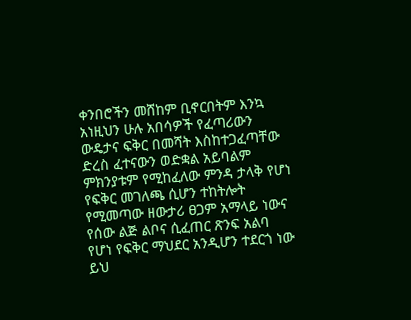ቀንበሮችን መሸከም ቢኖርበትም እንኳ አነዚህን ሁሉ አበሳዎች የፈጣሪውን ውዴታና ፍቅር በመሻት እስከተጋፈጣቸው ድረስ ፈተናውን ወድቋል አይባልም ምክንያቱም የሚከፈለው ምንዳ ታላቅ የሆነ የፍቅር መገለጫ ሲሆን ተከትሎት የሚመጣው ዘውታሪ ፀጋም አማላይ ነውና የሰው ልጅ ልቦና ሲፈጠር ጽንፍ አልባ የሆነ የፍቅር ማህደር አንዲሆን ተደርጎ ነው ይህ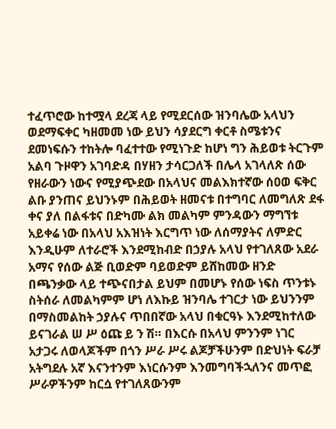ተፈጥሮው ከተሟላ ደረጃ ላይ የሚደርሰው ዝንባሌው አላህን ወደማፍቀር ካዘመመ ነው ይህን ሳያደርግ ቀርቶ ስሜቱንና ደመነፍሱን ተከትሎ ባፈተተው የሚነጉድ ከሆነ ግን ሕይወቱ ትርጉም አልባ ጉዞዋን አገባድዳ በሃዘን ታሳርጋለች በሌላ አገላለጽ ሰው የዘራውን ነውና የሚያጭደው በአላህና መልእክተኛው ሰዐወ ፍቅር ልቡ ያንጠና ይህንኑም በሕይወት ዘመናቱ በተግባር ለመግለጽ ደፋ ቀና ያለ በልፋቱና በድካሙ ልክ መልካም ምንዳውን ማግኘቱ አይቀሬ ነው በአላህ አእዝነት እርግጥ ነው ለሰማያትና ለምድር እንዲሁም ለተራሮች እንደሚከብድ በኃያሉ አላህ የተገለጸው አደራ አማና የሰው ልጅ ቢወድም ባይወድም ይሸከመው ዘንድ በጫንቃው ላይ ተጭናበታል ይህም በመሆኑ የሰው ነፍስ ጥንቱኑ ስትሰራ ለመልካምም ሆነ ለእኩይ ዝንባሌ ተገርታ ነው ይህንንም በማስመልከት ኃያሉና ጥበበኛው አላህ በቁርዓኑ እንደሚከተለው ይናገራል ሠ ሥ ዕጩ ይ ን ሽ። በእርሱ በአላህ ምንንም ነገር አታጋሩ ለወላጆችም በጎን ሥራ ሥሩ ልጆቻችሁንም በድህነት ፍራቻ አትግደሉ አኛ እናንተንም እነርሱንም እንመግባችኋለንና መጥፎ ሥራዎችንም ከርሷ የተገለጸውንም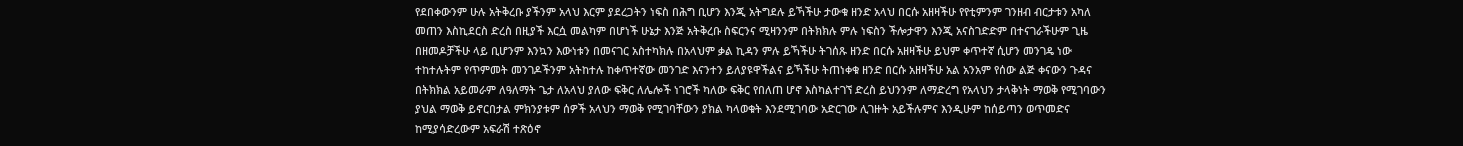የደበቀውንም ሁሉ አትቅረቡ ያችንም አላህ እርም ያደረጋትን ነፍስ በሕግ ቢሆን እንጂ አትግደሉ ይኻችሁ ታውቁ ዘንድ አላህ በርሱ አዘዛችሁ የየቲምንም ገንዘብ ብርታቱን አካለ መጠን እስኪደርስ ድረስ በዚያች እርሷ መልካም በሆነች ሁኔታ እንጅ አትቅረቡ ስፍርንና ሚዛንንም በትክክሉ ምሉ ነፍስን ችሎታዋን እንጂ አናስገድድም በተናገራችሁም ጊዜ በዘመዶቻችሁ ላይ ቢሆንም እንኳን እውነቱን በመናገር አስተካክሉ በአላህም ቃል ኪዳን ምሉ ይኻችሁ ትገሰጹ ዘንድ በርሱ አዘዛችሁ ይህም ቀጥተኛ ሲሆን መንገዴ ነው ተከተሉትም የጥምመት መንገዶችንም አትከተሉ ከቀጥተኛው መንገድ እናንተን ይለያዩዋችልና ይኻችሁ ትጠነቀቁ ዘንድ በርሱ አዘዛችሁ አል አንአም የሰው ልጅ ቀናውን ጉዳና በትክክል አይመራም ለዓለማት ጌታ ለአላህ ያለው ፍቅር ለሌሎች ነገሮች ካለው ፍቅር የበለጠ ሆኖ እስካልተገኘ ድረስ ይህንንም ለማድረግ የአላህን ታላቅነት ማወቅ የሚገባውን ያህል ማወቅ ይኖርበታል ምክንያቱም ሰዎች አላህን ማወቅ የሚገባቸውን ያክል ካላወቁት እንደሚገባው አድርገው ሊገዙት አይችሉምና እንዲሁም ከሰይጣን ወጥመድና ከሚያሳድረውም አፍራሽ ተጽዕኖ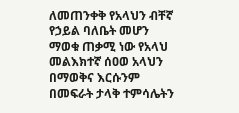ለመጠንቀቅ የአላህን ብቸኛ የኃይል ባለቤት መሆን ማወቁ ጠቃሚ ነው የአላህ መልእክተኛ ሰዐወ አላህን በማወቅና እርሱንም በመፍራት ታላቅ ተምሳሌትን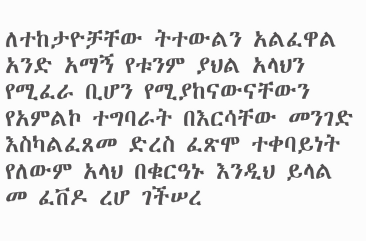ለተከታዮቻቸው ትተውልን አልፈዋል አንድ አማኝ የቱንም ያህል አላህን የሚፈራ ቢሆን የሚያከናውናቸውን የአምልኮ ተግባራት በእርሳቸው መንገድ እስካልፈጸመ ድረስ ፈጽሞ ተቀባይነት የለውም አላህ በቁርዓኑ እንዲህ ይላል መ ፈቨዶ ረሆ ገችሠረ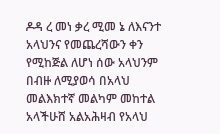ዶዳ ረ መነ ቃረ ሚመ ኔ ለእናንተ አላህንና የመጨረሻውን ቀን የሚከጅል ለሆነ ሰው አላህንም በብዙ ለሚያወሳ በአላህ መልእክተኛ መልካም መከተል አላችሁሸ አልአሕዛብ የአላህ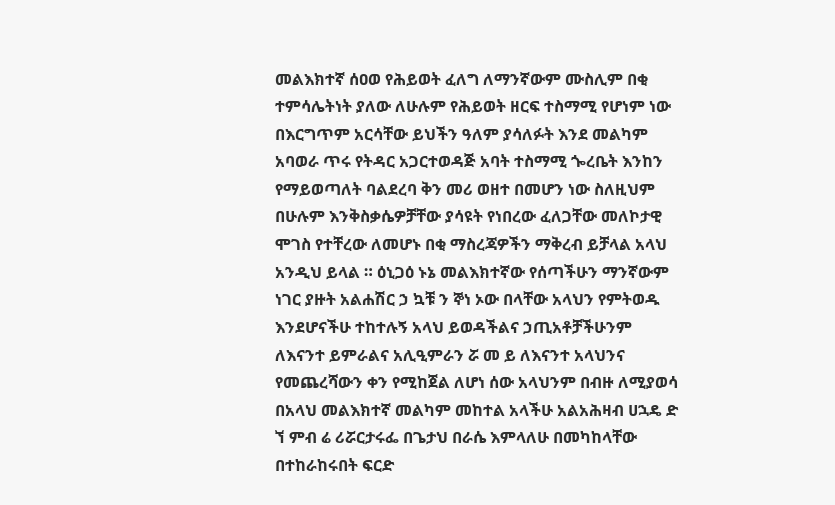መልእክተኛ ሰዐወ የሕይወት ፈለግ ለማንኛውም ሙስሊም በቂ ተምሳሌትነት ያለው ለሁሉም የሕይወት ዘርፍ ተስማሚ የሆነም ነው በእርግጥም አርሳቸው ይህችን ዓለም ያሳለፉት እንደ መልካም አባወራ ጥሩ የትዳር አጋርተወዳጅ አባት ተስማሚ ጐረቤት እንከን የማይወጣለት ባልደረባ ቅን መሪ ወዘተ በመሆን ነው ስለዚህም በሁሉም እንቅስቃሴዎቻቸው ያሳዩት የነበረው ፈለጋቸው መለኮታዊ ሞገስ የተቸረው ለመሆኑ በቂ ማስረጃዎችን ማቅረብ ይቻላል አላህ አንዲህ ይላል ። ዕኒጋዕ ኑኔ መልእክተኛው የሰጣችሁን ማንኛውም ነገር ያዙት አልሐሽር ኃ ኳቹ ን ኞነ ኦው በላቸው አላህን የምትወዱ እንደሆናችሁ ተከተሉኝ አላህ ይወዳችልና ኃጢአቶቻችሁንም ለእናንተ ይምራልና አሊዒምራን ሯ መ ይ ለእናንተ አላህንና የመጨረሻውን ቀን የሚከጀል ለሆነ ሰው አላህንም በብዙ ለሚያወሳ በአላህ መልእክተኛ መልካም መከተል አላችሁ አልአሕዛብ ሀኋዴ ድ ኘ ምብ ሬ ሪሯርታሩፌ በጌታህ በራሴ እምላለሁ በመካከላቸው በተከራከሩበት ፍርድ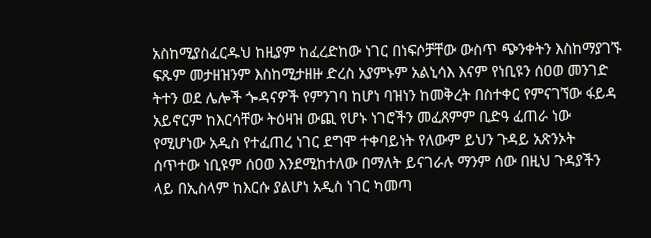አስከሚያስፈርዱህ ከዚያም ከፈረድከው ነገር በነፍሶቻቸው ውስጥ ጭንቀትን እስከማያገኙ ፍጹም መታዘዝንም እስከሚታዘዙ ድረስ አያምኑም አልኒሳእ እናም የነቢዩን ሰዐወ መንገድ ትተን ወደ ሌሎች ጐዳናዎች የምንገባ ከሆነ ባዝነን ከመቅረት በስተቀር የምናገኘው ፋይዳ አይኖርም ከእርሳቸው ትዕዛዝ ውጪ የሆኑ ነገሮችን መፈጸምም ቢድዓ ፈጠራ ነው የሚሆነው አዲስ የተፈጠረ ነገር ደግሞ ተቀባይነት የለውም ይህን ጉዳይ አጽንኦት ሰጥተው ነቢዩም ሰዐወ እንደሚከተለው በማለት ይናገራሉ ማንም ሰው በዚህ ጉዳያችን ላይ በኢስላም ከእርሱ ያልሆነ አዲስ ነገር ካመጣ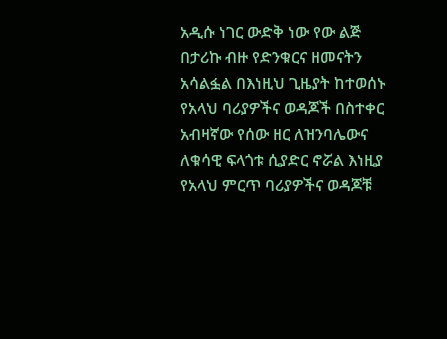አዲሱ ነገር ውድቅ ነው የው ልጅ በታሪኩ ብዙ የድንቁርና ዘመናትን አሳልፏል በእነዚህ ጊዜያት ከተወሰኑ የአላህ ባሪያዎችና ወዳጆች በስተቀር አብዛኛው የሰው ዘር ለዝንባሌውና ለቁሳዊ ፍላጎቱ ሲያድር ኖሯል እነዚያ የአላህ ምርጥ ባሪያዎችና ወዳጆቹ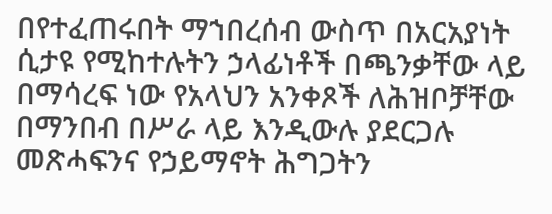በየተፈጠሩበት ማኀበረሰብ ውስጥ በአርአያነት ሲታዩ የሚከተሉትን ኃላፊነቶች በጫንቃቸው ላይ በማሳረፍ ነው የአላህን አንቀጾች ለሕዝቦቻቸው በማንበብ በሥራ ላይ እንዲውሉ ያደርጋሉ መጽሓፍንና የኃይማኖት ሕግጋትን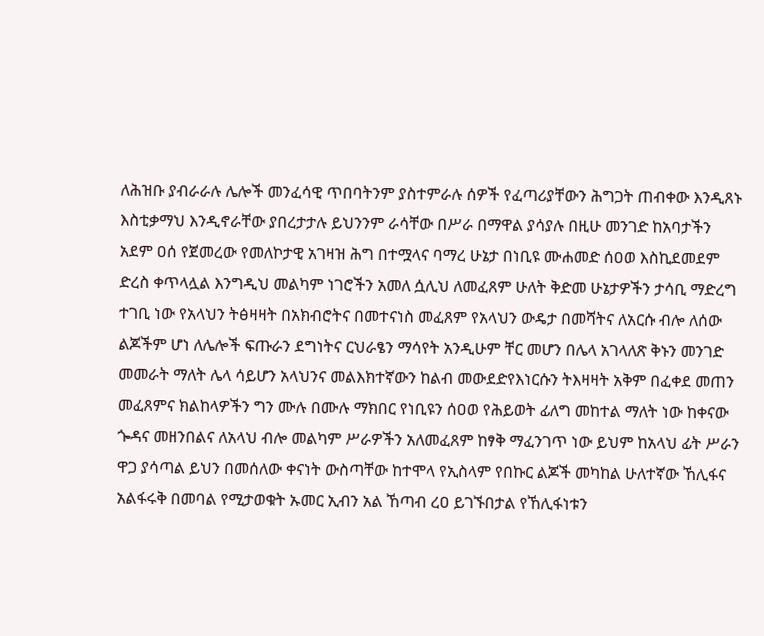ለሕዝቡ ያብራራሉ ሌሎች መንፈሳዊ ጥበባትንም ያስተምራሉ ሰዎች የፈጣሪያቸውን ሕግጋት ጠብቀው እንዲጸኑ እስቲቃማህ እንዲኖራቸው ያበረታታሉ ይህንንም ራሳቸው በሥራ በማዋል ያሳያሉ በዚሁ መንገድ ከአባታችን አደም ዐሰ የጀመረው የመለኮታዊ አገዛዝ ሕግ በተሟላና ባማረ ሁኔታ በነቢዩ ሙሐመድ ሰዐወ እስኪደመደም ድረስ ቀጥላሏል እንግዲህ መልካም ነገሮችን አመለ ሷሊህ ለመፈጸም ሁለት ቅድመ ሁኔታዎችን ታሳቢ ማድረግ ተገቢ ነው የአላህን ትፅዛዛት በአክብሮትና በመተናነስ መፈጸም የአላህን ውዴታ በመሻትና ለአርሱ ብሎ ለሰው ልጆችም ሆነ ለሌሎች ፍጡራን ደግነትና ርህራፄን ማሳየት አንዲሁም ቸር መሆን በሌላ አገላለጽ ቅኑን መንገድ መመራት ማለት ሌላ ሳይሆን አላህንና መልእክተኛውን ከልብ መውደድየእነርሱን ትእዛዛት አቅም በፈቀደ መጠን መፈጸምና ክልከላዎችን ግን ሙሉ በሙሉ ማክበር የነቢዩን ሰዐወ የሕይወት ፊለግ መከተል ማለት ነው ከቀናው ጐዳና መዘንበልና ለአላህ ብሎ መልካም ሥራዎችን አለመፈጸም ከፃቅ ማፈንገጥ ነው ይህም ከአላህ ፊት ሥራን ዋጋ ያሳጣል ይህን በመሰለው ቀናነት ውስጣቸው ከተሞላ የኢስላም የበኩር ልጆች መካከል ሁለተኛው ኸሊፋና አልፋሩቅ በመባል የሚታወቁት ኡመር ኢብን አል ኸጣብ ረዐ ይገኙበታል የኸሊፋነቱን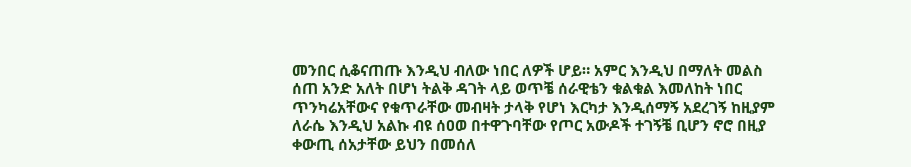መንበር ሲቆናጠጡ እንዲህ ብለው ነበር ለዎች ሆይ። አምር እንዲህ በማለት መልስ ሰጠ አንድ አለት በሆነ ትልቅ ዳገት ላይ ወጥቼ ሰራዊቴን ቁልቁል እመለከት ነበር ጥንካሬአቸውና የቁጥራቸው መብዛት ታላቅ የሆነ እርካታ እንዲሰማኝ አደረገኝ ከዚያም ለራሴ እንዲህ አልኩ ብዩ ሰዐወ በተዋጉባቸው የጦር አውዶች ተገኝቼ ቢሆን ኖሮ በዚያ ቀውጢ ሰአታቸው ይህን በመሰለ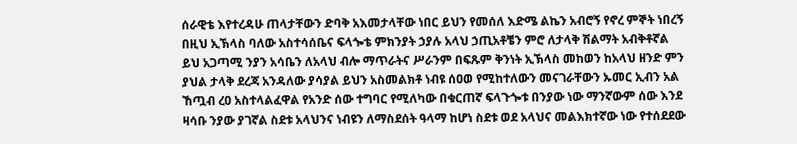ሰራዊቴ እየተረዳሁ ጠላታቸውን ድባቅ አእመታላቸው ነበር ይህን የመሰለ እድሜ ልኬን አብሮኝ የኖረ ምኞት ነበረኝ በዚህ ኢኽላስ ባለው አስተሳሰቤና ፍላጐቴ ምክንያት ኃያሉ አላህ ኃጢአቶቼን ምሮ ለታላቅ ሽልማት አብቅቶኛል ይህ አጋጣሚ ንያን አሳቤን ለአላህ ብሎ ማጥራትና ሥራንም በፍጹም ቅንነት ኢኽላስ መከወን ከአላህ ዘንድ ምን ያህል ታላቅ ደረጃ አንዳለው ያሳያል ይህን አስመልክቶ ነብዩ ሰዐወ የሚከተለውን መናገራቸውን ኡመር ኢብን አል ኸጧብ ረዐ አስተላልፈዋል የአንድ ሰው ተግባር የሚለካው በቁርጠኛ ፍላጉጐቱ በንያው ነው ማንኛውም ሰው እንደ ዛሳቡ ንያው ያገኛል ስደቱ አላህንና ነብዩን ለማስደሰት ዓላማ ከሆነ ስደቱ ወደ አላህና መልእክተኛው ነው የተሰደደው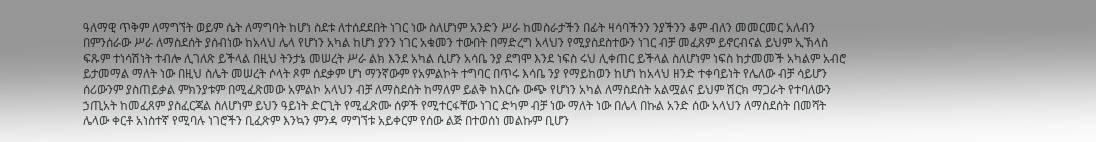ዓለማዊ ጥቅም ለማግኘት ወይም ሴት ለማግባት ከሆነ ስደቱ ለተሰደደበት ነገር ነው ስለሆነም አንድን ሥራ ከመስራታችን በፊት ዛሳባችንን ንያችንን ቆም ብለን መመርመር አለብን በምንሰራው ሥራ ለማስደሰት ያሰብነው ከአላህ ሌላ የሆነን አካል ከሆነ ያንን ነገር አቁመን ተውበት በማድረግ አላህን የሚያስደስተውን ነገር ብቻ መፈጸም ይኖርብናል ይህም ኢኽላስ ፍጹም ተነሳሽነት ተብሎ ሊገለጽ ይችላል በዚህ ትንታኔ መሠረት ሥራ ልክ እንደ አካል ሲሆን አሳቤ ንያ ደግሞ እንደ ነፍስ ሩህ ሊቀጠር ይችላል ስለሆነም ነፍስ ከታመመች አካልም አብሮ ይታመማል ማለት ነው በዚህ ስሌት መሠረት ሶላት ጾም ሰደቃም ሆነ ማንኛውም የአምልኮት ተግባር በጥሩ እሳቤ ንያ የማይከወን ከሆነ ከአላህ ዘንድ ተቀባይነት የሌለው ብቻ ሳይሆን ሰሪውንም ያስጠይቃል ምክንያቱም በሚፈጽመው አምልኮ አላህን ብቻ ለማስደሰት ከማለም ይልቅ ከእርሱ ውጭ የሆነን አካል ለማስደሰት አልሟልና ይህም ሽርክ ማጋራት የተባለውን ኃጢአት ከመፈጸም ያስፈርጃል ስለሆነም ይህን ዓይነት ድርጊት የሚፈጽሙ ሰዎች የሚተርፋቸው ነገር ድካም ብቻ ነው ማለት ነው በሌላ በኩል አንድ ሰው አላህን ለማስደሰት በመሻት ሌላው ቀርቶ አነስተኛ የሚባሉ ነገሮችን ቢፈጽም እንኳን ምንዳ ማግኘቱ አይቀርም የሰው ልጅ በተወሰነ መልኩም ቢሆን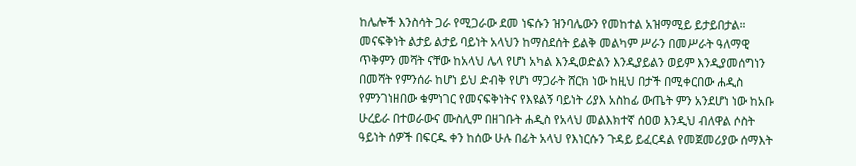ከሌሎች እንስሳት ጋራ የሚጋራው ደመ ነፍሱን ዝንባሌውን የመከተል አዝማሚይ ይታይበታል። መናፍቅነት ልታይ ልታይ ባይነት አላህን ከማስደሰት ይልቅ መልካም ሥራን በመሥራት ዓለማዊ ጥቅምን መሻት ናቸው ከአላህ ሌላ የሆነ አካል እንዲወድልን እንዲያይልን ወይም እንዲያመሰግነን በመሻት የምንሰራ ከሆነ ይህ ድብቅ የሆነ ማጋራት ሸርክ ነው ከዚህ በታች በሚቀርበው ሐዲስ የምንገነዘበው ቁምነገር የመናፍቅነትና የእዩልኝ ባይነት ሪያእ አስከፊ ውጤት ምን አንደሆነ ነው ከአቡ ሁረይራ በተወራውና ሙስሊም በዘገቡት ሐዲስ የአላህ መልእክተኛ ሰዐወ እንዲህ ብለዋል ሶስት ዓይነት ሰዎች በፍርዱ ቀን ከሰው ሁሉ በፊት አላህ የእነርሱን ጉዳይ ይፈርዳል የመጀመሪያው ሰማእት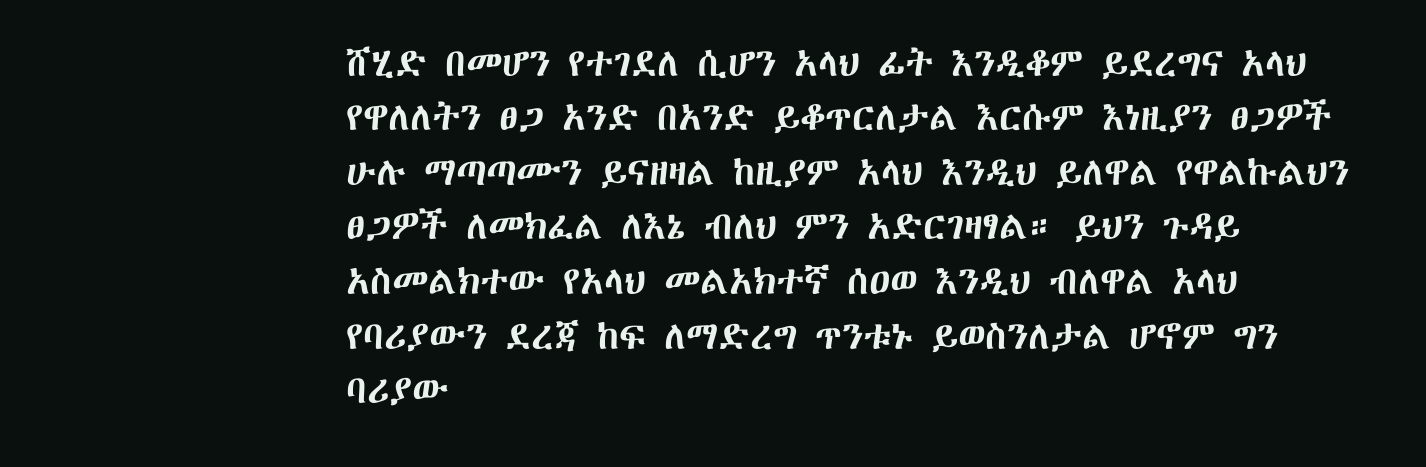ሸሂድ በመሆን የተገደለ ሲሆን አላህ ፊት እንዲቆም ይደረግና አላህ የዋለለትን ፀጋ አንድ በአንድ ይቆጥርለታል እርሱም እነዚያን ፀጋዎች ሁሉ ማጣጣሙን ይናዘዛል ከዚያም አላህ እንዲህ ይለዋል የዋልኩልህን ፀጋዎች ለመክፈል ለእኔ ብለህ ምን አድርገዛፃል። ይህን ጉዳይ አስመልክተው የአላህ መልአክተኛ ሰዐወ እንዲህ ብለዋል አላህ የባሪያውን ደረጃ ከፍ ለማድረግ ጥንቱኑ ይወስንለታል ሆኖም ግን ባሪያው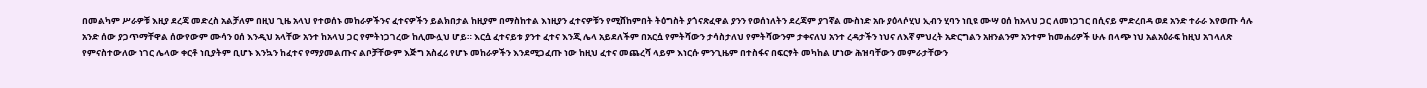በመልካም ሥራዎቹ እዚያ ደረጃ መድረስ አልቻለም በዚህ ጊዜ አላህ የተወሰኑ መከራዎችንና ፈተናዎችን ይልክበታል ከዚያም በማስከተል እነዚያን ፈተናዎቹን የሚሸከምበት ትዕግስት ያጎናጽፈዋል ያንን የወሰነለትን ደረጃም ያገኛል ሙስነድ አቡ ያዕላሶሂህ ኢብን ሂባን ነቢዩ ሙሣ ዐሰ ከአላህ ጋር ለመነጋገር በሲናይ ምድረበዳ ወደ አንድ ተራራ እየወጡ ሳሉ አንድ ሰው ያጋጥማቸዋል ሰውየውም ሙሳን ዐሰ እንዲህ አላቸው አንተ ከአላህ ጋር የምትነጋገረው ከሊሙሏህ ሆይ። እርሷ ፈተናይቱ ያንተ ፈተና እንጂ ሌላ አይደለችም በአርሷ የምትሻውን ታሳስታለህ የምትሻውንም ታቀናለህ አንተ ረዳታችን ነህና ለእኛ ምህረት አድርግልን አዘንልንም አንተም ከመሐሪዎች ሁሉ በላጭ ነህ አልአዕራፍ ከዚህ አገላለጽ የምናስተውለው ነገር ሌላው ቀርቶ ነቢያትም ቢሆኑ እንኳን ከፈተና የማያመልጡና ልቦቻቸውም እጅግ አስፈሪ የሆኑ መከራዎችን እንደሚጋፈጡ ነው ከዚህ ፈተና መጨረሻ ላይም እነርሱ ምንጊዜም በተስፋና በፍርፃት መካከል ሆነው ሕዝባቸውን መምራታቸውን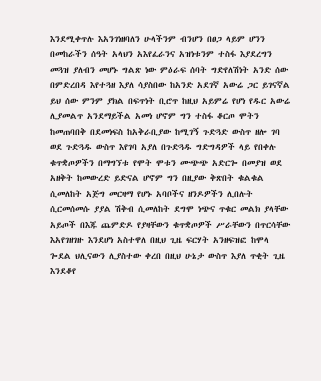እንደሚቀጥሉ እአንገነዘባለን ሁላችንም ብንሆን በፀጋ ላይም ሆንን በመከራችን ሰዓት አላህን አእየፈራንና አዝነቱንም ተስፋ እያደረግን መጓዝ ያለብን መሆኑ ግልጽ ነው ምዕራፍ ሰባት ግድየለሽነት አንድ ሰው በምድረበዳ እየተጓዘ እያለ ሳያስበው ከአንድ አደገኛ አውሬ ጋር ይገናኛል ይህ ሰው ምንም ያክል በፍጥነት ቢሮጥ ከዚህ አይምሬ የሆነ የዱር አውሬ ሊያመልጥ አንደማይችል አመነ ሆኖም ግን ተስፋ ቆርጦ ሞትን ከመጠባበቅ በደመነፍስ ከአቅራቢያው ከሚገኝ ጉድጓድ ውስጥ ዘሎ ገባ ወደ ጉድጓዱ ውስጥ እየገባ አያለ በጉድጓዱ ግድግዳዎች ላይ የበቀሉ ቁጥቋጦዎችን በማግኘቱ የሞት ሞቱን ሙጭጭ አድርጐ በመያዝ ወደ አዘቅት ከመውረድ ይድናል ሆኖም ግን በዚያው ቅጽበት ቁልቁል ሲመለከት አጅግ መርዛማ የሆኑ አባቦችና ዘንዶዎችን ሊበሉት ሲርመሰመሱ ያያል ሽቅብ ሲመለከት ደግሞ ነጭና ጥቁር መልክ ያላቸው አይጦች በእጁ ጨምድዶ የያዛቸውን ቁጥቋጦዎች ሥራቸውን በጥርሳቸው እአየገዘገዙ እንደሆነ አስተዋለ በዚህ ጊዜ ፍርሃት አንዘፍዝፎ ከሞላ ጐደል ህሊናውን ሊያስተው ቀረበ በዚህ ሁኔታ ውስጥ እያለ ጥቂት ጊዜ እንደቆየ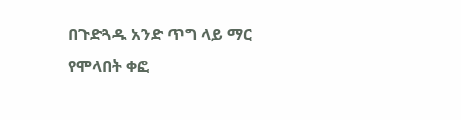በጉድጓዱ አንድ ጥግ ላይ ማር የሞላበት ቀፎ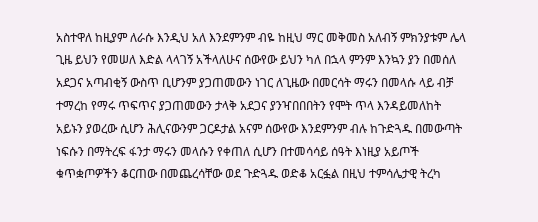አስተዋለ ከዚያም ለራሱ እንዲህ አለ እንደምንም ብዬ ከዚህ ማር መቅመስ አለብኝ ምክንያቱም ሌላ ጊዜ ይህን የመሠለ እድል ላላገኝ አችላለሁና ሰውየው ይህን ካለ በኋላ ምንም እንኳን ያን በመሰለ አደጋና አጣብቂኝ ውስጥ ቢሆንም ያጋጠመውን ነገር ለጊዜው በመርሳት ማሩን በመላሱ ላይ ብቻ ተማረከ የማሩ ጥፍጥና ያጋጠመውን ታላቅ አደጋና ያንዣበበበትን የሞት ጥላ እንዳይመለከት አይኑን ያወረው ሲሆን ሕሊናውንም ጋርዶታል አናም ሰውየው እንደምንም ብሉ ከጉድጓዱ በመውጣት ነፍሱን በማትረፍ ፋንታ ማሩን መላሱን የቀጠለ ሲሆን በተመሳሳይ ሰዓት እነዚያ አይጦች ቁጥቋጦዎችን ቆርጠው በመጨረሳቸው ወደ ጉድጓዱ ወድቆ አርፏል በዚህ ተምሳሌታዊ ትረካ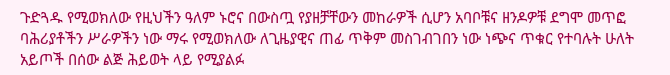ጉድጓዱ የሚወክለው የዚህችን ዓለም ኑሮና በውስጧ የያዘቻቸውን መከራዎች ሲሆን አባቦቹና ዘንዶዎቹ ደግሞ መጥፎ ባሕሪያቶችን ሥራዎችን ነው ማሩ የሚወክለው ለጊዜያዊና ጠፊ ጥቅም መስገብገበን ነው ነጭና ጥቁር የተባሉት ሁለት አይጦች በሰው ልጅ ሕይወት ላይ የሚያልፉ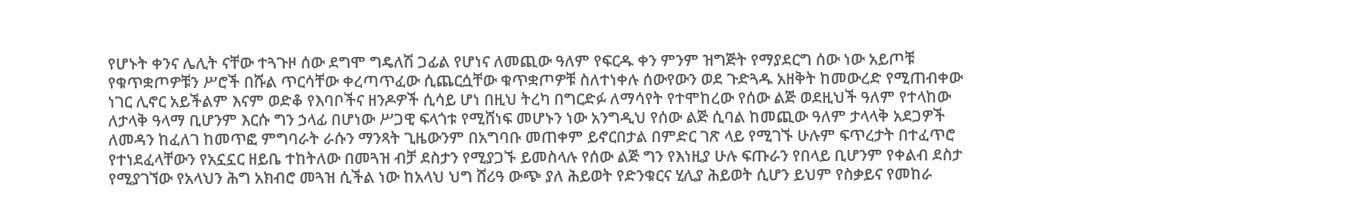የሆኑት ቀንና ሌሊት ናቸው ተጓጉዞ ሰው ደግሞ ግዴለሽ ጋፊል የሆነና ለመጪው ዓለም የፍርዱ ቀን ምንም ዝግጅት የማያደርግ ሰው ነው አይጦቹ የቁጥቋጦዎቹን ሥሮች በሹል ጥርሳቸው ቀረጣጥፈው ሲጨርሷቸው ቁጥቋጦዎቹ ስለተነቀሉ ሰውየውን ወደ ጉድጓዱ አዘቅት ከመውረድ የሚጠብቀው ነገር ሊኖር አይችልም እናም ወድቆ የእባቦችና ዘንዶዎች ሲሳይ ሆነ በዚህ ትረካ በግርድፉ ለማሳየት የተሞከረው የሰው ልጅ ወደዚህች ዓለም የተላከው ለታላቅ ዓላማ ቢሆንም እርሱ ግን ኃላፊ በሆነው ሥጋዊ ፍላጎቱ የሚሸነፍ መሆኑን ነው አንግዲህ የሰው ልጅ ሲባል ከመጪው ዓለም ታላላቅ አደጋዎች ለመዳን ከፈለገ ከመጥፎ ምግባራት ራሱን ማንጻት ጊዜውንም በአግባቡ መጠቀም ይኖርበታል በምድር ገጽ ላይ የሚገኙ ሁሉም ፍጥረታት በተፈጥሮ የተነደፈላቸውን የአኗኗር ዘይቤ ተከትለው በመጓዝ ብቻ ደስታን የሚያጋኙ ይመስላሉ የሰው ልጅ ግን የእነዚያ ሁሉ ፍጡራን የበላይ ቢሆንም የቀልብ ደስታ የሚያገኘው የአላህን ሕግ አክብሮ መጓዝ ሲችል ነው ከአላህ ህግ ሸሪዓ ውጭ ያለ ሕይወት የድንቁርና ሂሊያ ሕይወት ሲሆን ይህም የስቃይና የመከራ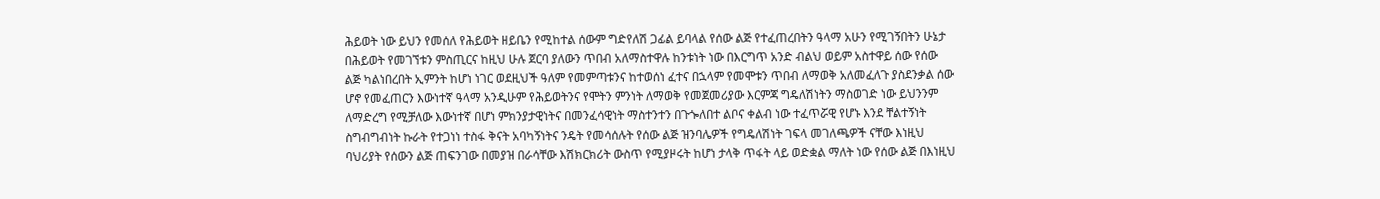ሕይወት ነው ይህን የመሰለ የሕይወት ዘይቤን የሚከተል ሰውም ግድየለሽ ጋፊል ይባላል የሰው ልጅ የተፈጠረበትን ዓላማ አሁን የሚገኝበትን ሁኔታ በሕይወት የመገኘቱን ምስጢርና ከዚህ ሁሉ ጀርባ ያለውን ጥበብ አለማስተዋሉ ከንቱነት ነው በእርግጥ አንድ ብልህ ወይም አስተዋይ ሰው የሰው ልጅ ካልነበረበት ኢምንት ከሆነ ነገር ወደዚህች ዓለም የመምጣቱንና ከተወሰነ ፈተና በኋላም የመሞቱን ጥበብ ለማወቅ አለመፈለጉ ያስደንቃል ሰው ሆኖ የመፈጠርን እውነተኛ ዓላማ አንዲሁም የሕይወትንና የሞትን ምንነት ለማወቅ የመጀመሪያው እርምጃ ግዴለሽነትን ማስወገድ ነው ይህንንም ለማድረግ የሚቻለው እውነተኛ በሆነ ምክንያታዊነትና በመንፈሳዊነት ማስተንተን በጉጐለበተ ልቦና ቀልብ ነው ተፈጥሯዊ የሆኑ እንደ ቸልተኝነት ስግብግብነት ኩራት የተጋነነ ተስፋ ቅናት አባካኝነትና ንዴት የመሳሰሉት የሰው ልጅ ዝንባሌዎች የግዴለሽነት ገፍላ መገለጫዎች ናቸው እነዚህ ባህሪያት የሰውን ልጅ ጠፍንገው በመያዝ በራሳቸው እሽክርክሪት ውስጥ የሚያዞሩት ከሆነ ታላቅ ጥፋት ላይ ወድቋል ማለት ነው የሰው ልጅ በእነዚህ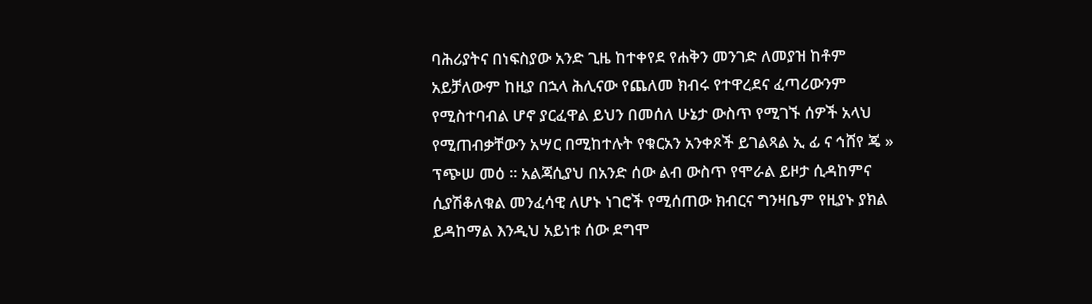ባሕሪያትና በነፍስያው አንድ ጊዜ ከተቀየደ የሐቅን መንገድ ለመያዝ ከቶም አይቻለውም ከዚያ በኋላ ሕሊናው የጨለመ ክብሩ የተዋረደና ፈጣሪውንም የሚስተባብል ሆኖ ያርፈዋል ይህን በመሰለ ሁኔታ ውስጥ የሚገኙ ሰዎች አላህ የሚጠብቃቸውን አሣር በሚከተሉት የቁርአን አንቀጾች ይገልጻል ኢ ፊ ና ኅሸየ ጄ » ፕጭሠ መዕ ። አልጃሲያህ በአንድ ሰው ልብ ውስጥ የሞራል ይዞታ ሲዳከምና ሲያሽቆለቁል መንፈሳዊ ለሆኑ ነገሮች የሚሰጠው ክብርና ግንዛቤም የዚያኑ ያክል ይዳከማል እንዲህ አይነቱ ሰው ደግሞ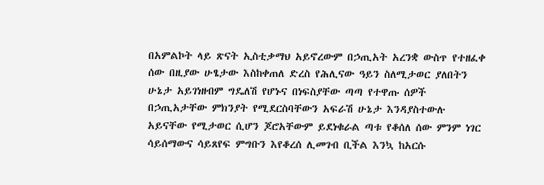በአምልኮት ላይ ጽናት ኢስቲቃማህ አይኖረውም በኃጢአት አረንቋ ውስጥ የተዘፈቀ ሰው በዚያው ሁፄታው እስከቀጠለ ድረስ የሕሊናው ዓይን ስለሚታወር ያለበትን ሁኔታ አይገነዘብም ግዴለሽ የሆኑና በነፍስያቸው ጣጣ የተዋጡ ሰዎች በኃጢአታቸው ምክንያት የሚደርስባቸውን አፍራሽ ሁኔታ እንዳያስተውሉ አይናቸው የሚታወር ሲሆን ጆሮአቸውም ይደነቁራል ጣቱ የቆሰለ ሰው ምንም ነገር ሳይሰማውና ሳይጸየፍ ምግቡን እየቆረሰ ሊመገብ ቢችል እንኳ ከአርሱ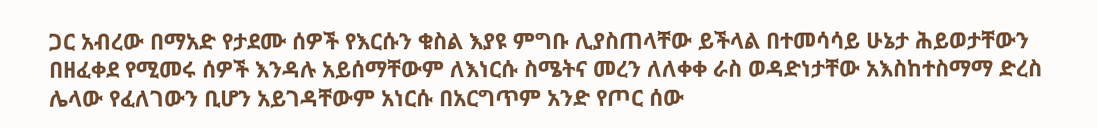ጋር አብረው በማአድ የታደሙ ሰዎች የእርሱን ቁስል እያዩ ምግቡ ሊያስጠላቸው ይችላል በተመሳሳይ ሁኔታ ሕይወታቸውን በዘፈቀደ የሚመሩ ሰዎች እንዳሉ አይሰማቸውም ለእነርሱ ስሜትና መረን ለለቀቀ ራስ ወዳድነታቸው አእስከተስማማ ድረስ ሌላው የፈለገውን ቢሆን አይገዳቸውም አነርሱ በአርግጥም አንድ የጦር ሰው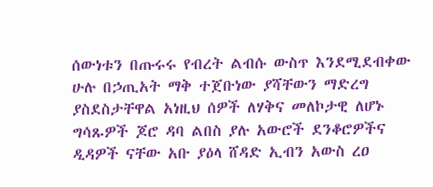ሰውነቱን በጡሩሩ የብረት ልብሱ ውስጥ እንደሚደብቀው ሁሉ በኃጢአት ማቅ ተጀቡነው ያሻቸውን ማድረግ ያስደስታቸዋል አነዚህ ሰዎች ለሃቅና መለኮታዊ ለሆኑ ግሳጹዎች ጆሮ ዳባ ልበስ ያሉ አውሮች ደንቆሮዎችና ዲዳዎች ናቸው አቡ ያዕላ ሸዳድ ኢብን አውስ ረዐ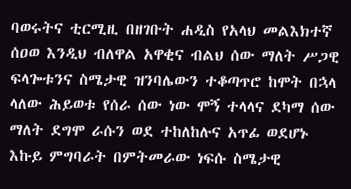ባወሩትና ቲርሚዚ በዘገቡት ሐዲስ የአላህ መልእክተኛ ሰዐወ እንዲህ ብለዋል አዋቂና ብልህ ሰው ማለት ሥጋዊ ፍላጐቱንና ስሜታዊ ዝንባሌውን ተቆጣጥሮ ከሞት በኋላ ላለው ሕይወቱ የሰራ ሰው ነው ሞኝ ተላላና ደካማ ሰው ማለት ደግሞ ራሱን ወደ ተከለከሉና አጥፊ ወደሆኑ እኩይ ምግባራት በምትመራው ነፍሱ ስሜታዊ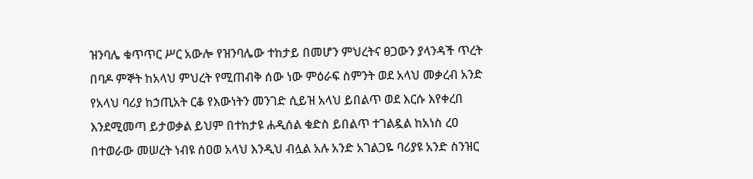ዝንባሌ ቁጥጥር ሥር አውሎ የዝንባሌው ተከታይ በመሆን ምህረትና ፀጋውን ያላንዳች ጥረት በባዶ ምኞት ከአላህ ምህረት የሚጠብቅ ሰው ነው ምዕራፍ ስምንት ወደ አላህ መቃረብ አንድ የአላህ ባሪያ ከኃጢአት ርቆ የእውነትን መንገድ ሲይዝ አላህ ይበልጥ ወደ እርሱ እየቀረበ እንደሚመጣ ይታወቃል ይህም በተከታዩ ሐዲሰል ቁድስ ይበልጥ ተገልዷል ከአነስ ረዐ በተወራው መሠረት ነብዩ ሰዐወ አላህ እንዲህ ብሏል አሉ አንድ አገልጋዬ ባሪያዩ አንድ ስንዝር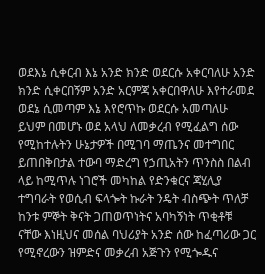ወደእኔ ሲቀርብ እኔ አንድ ክንድ ወደርሱ አቀርባለሁ አንድ ክንድ ሲቀርበኝም አንድ አርምጃ አቀርበዋለሁ እየተራመደ ወደኔ ሲመጣም እኔ እየሮጥኩ ወደርሱ አመጣለሁ ይህም በመሆኑ ወደ አላህ ለመቃረብ የሚፈልግ ሰው የሚከተሉትን ሁኔታዎች በሚገባ ማጤንና መተግበር ይጠበቅበታል ተውባ ማድረግ የኃጢአትን ጥንስስ በልብ ላይ ከሚጥሉ ነገሮች መካከል የድንቁርና ጃሂሊያ ተግባራት የወሲብ ፍላጐት ኩራት ንዴት ብስጭት ጥለቻ ከንቱ ምኞት ቅናት ጋጠወጥነትና አባካኝነት ጥቂቶቹ ናቸው እነዚህና መሰል ባህሪያት አንድ ሰው ከፈጣሪው ጋር የሚኖረውን ዝምድና መቃረብ አጅጉን የሚጐዱና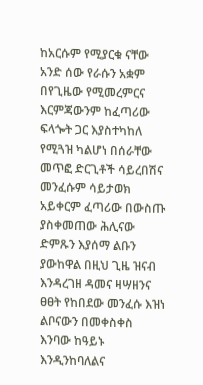ከአርሱም የሚያርቁ ናቸው አንድ ሰው የራሱን አቋም በየጊዜው የሚመረምርና እርምጃውንም ከፈጣሪው ፍላጐት ጋር እያስተካከለ የሚጓዝ ካልሆነ በሰራቸው መጥፎ ድርጊቶች ሳይረበሽና መንፈሱም ሳይታወክ አይቀርም ፈጣሪው በውስጡ ያስቀመጠው ሕሊናው ድምጹን እያሰማ ልቡን ያውከዋል በዚህ ጊዜ ዝናብ እንዳረገዘ ዳመና ዛሣዘንና ፀፀት የከበደው መንፈሱ እዝነ ልቦናውን በመቀስቀስ እንባው ከዓይኑ እንዲንከባለልና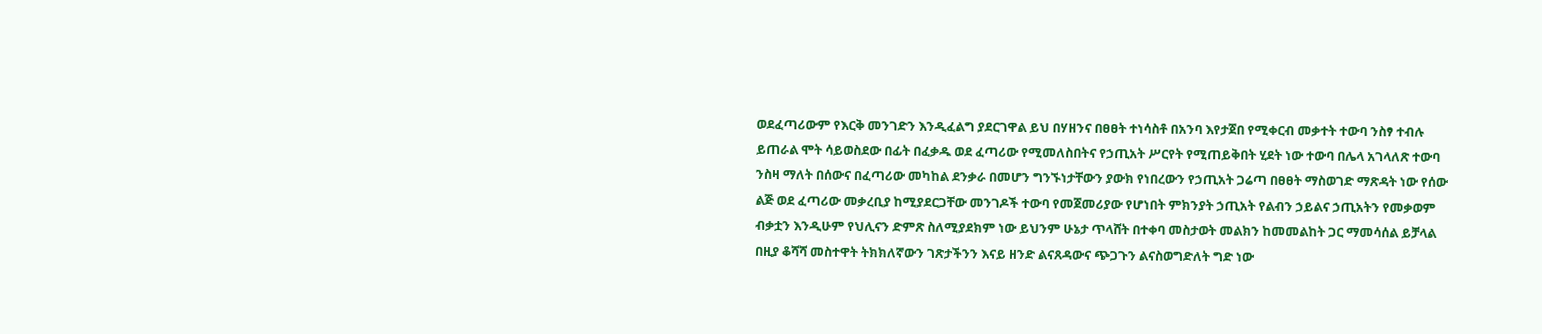ወደፈጣሪውም የእርቅ መንገድን እንዲፈልግ ያደርገዋል ይህ በሃዘንና በፀፀት ተነሳስቶ በአንባ እየታጀበ የሚቀርብ መቃተት ተውባ ንስፃ ተብሉ ይጠራል ሞት ሳይወስደው በፊት በፈቃዱ ወደ ፈጣሪው የሚመለስበትና የኃጢአት ሥርየት የሚጠይቅበት ሂደት ነው ተውባ በሌላ አገላለጽ ተውባ ንስዛ ማለት በሰውና በፈጣሪው መካከል ደንቃራ በመሆን ግንኙነታቸውን ያውክ የነበረውን የኃጢአት ጋሬጣ በፀፀት ማስወገድ ማጽዳት ነው የሰው ልጅ ወደ ፈጣሪው መቃረቢያ ከሚያደርጋቸው መንገዶች ተውባ የመጀመሪያው የሆነበት ምክንያት ኃጢአት የልብን ኃይልና ኃጢአትን የመቃወም ብቃቷን እንዲሁም የህሊናን ድምጽ ስለሚያደክም ነው ይህንም ሁኔታ ጥላሸት በተቀባ መስታወት መልክን ከመመልከት ጋር ማመሳሰል ይቻላል በዚያ ቆሻሻ መስተዋት ትክክለኛውን ገጽታችንን እናይ ዘንድ ልናጸዳውና ጭጋጉን ልናስወግድለት ግድ ነው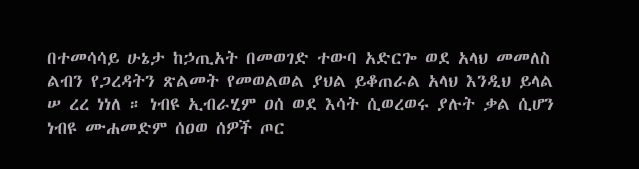በተመሳሳይ ሁኔታ ከኃጢአት በመወገድ ተውባ አድርጐ ወደ አላህ መመለስ ልብን የጋረዳትን ጽልመት የመወልወል ያህል ይቆጠራል አላህ እንዲህ ይላል ሠ ረረ ነነለ ። ነብዩ ኢብራሂም ዐሰ ወደ እሳት ሲወረወሩ ያሉት ቃል ሲሆን ነብዩ ሙሐመድም ሰዐወ ሰዎች ጦር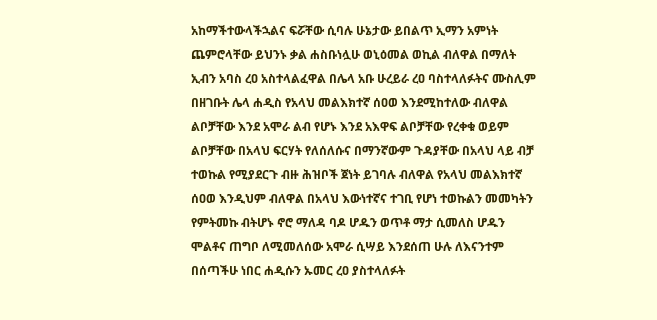አከማችተውላችኋልና ፍሯቸው ሲባሉ ሁኔታው ይበልጥ ኢማን አምነት ጨምሮላቸው ይህንኑ ቃል ሐስቡነሏሁ ወኒዕመል ወኪል ብለዋል በማለት ኢብን አባስ ረዐ አስተላልፈዋል በሌላ አቡ ሁረይራ ረዐ ባስተላለፉትና ሙስሊም በዘገቡት ሌላ ሐዲስ የአላህ መልእክተኛ ሰዐወ እንደሚከተለው ብለዋል ልቦቻቸው እንደ አሞራ ልብ የሆኑ እንደ አእዋፍ ልቦቻቸው የረቀቁ ወይም ልቦቻቸው በአላህ ፍርሃት የለሰለሱና በማንኛውም ጉዳያቸው በአላህ ላይ ብቻ ተወኩል የሚያደርጉ ብዙ ሕዝቦች ጀነት ይገባሉ ብለዋል የአላህ መልእክተኛ ሰዐወ እንዲህም ብለዋል በአላህ እውነተኛና ተገቢ የሆነ ተወኩልን መመካትን የምትመኩ ብትሆኑ ኖሮ ማለዳ ባዶ ሆዱን ወጥቶ ማታ ሲመለስ ሆዱን ሞልቶና ጠግቦ ለሚመለሰው አሞራ ሲሣይ እንደሰጠ ሁሉ ለእናንተም በሰጣችሁ ነበር ሐዲሱን ኡመር ረዐ ያስተላለፉት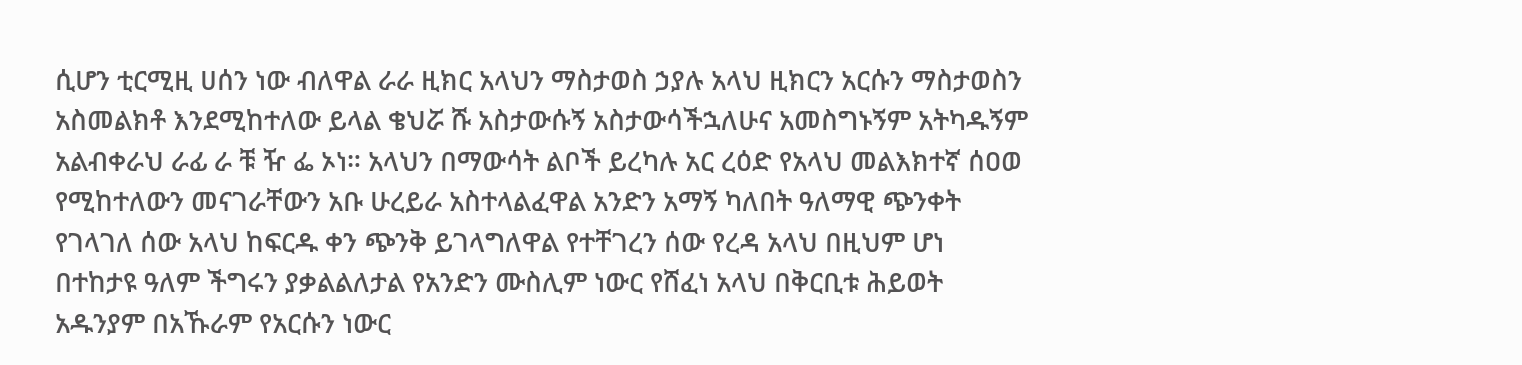ሲሆን ቲርሚዚ ሀሰን ነው ብለዋል ራራ ዚክር አላህን ማስታወስ ኃያሉ አላህ ዚክርን አርሱን ማስታወስን አስመልክቶ እንደሚከተለው ይላል ቄህሯ ሹ አስታውሱኝ አስታውሳችኋለሁና አመስግኑኝም አትካዱኝም አልብቀራህ ራፊ ራ ቹ ዥ ፌ ኦነ። አላህን በማውሳት ልቦች ይረካሉ አር ረዕድ የአላህ መልእክተኛ ሰዐወ የሚከተለውን መናገራቸውን አቡ ሁረይራ አስተላልፈዋል አንድን አማኝ ካለበት ዓለማዊ ጭንቀት የገላገለ ሰው አላህ ከፍርዱ ቀን ጭንቅ ይገላግለዋል የተቸገረን ሰው የረዳ አላህ በዚህም ሆነ በተከታዩ ዓለም ችግሩን ያቃልልለታል የአንድን ሙስሊም ነውር የሸፈነ አላህ በቅርቢቱ ሕይወት አዱንያም በአኹራም የአርሱን ነውር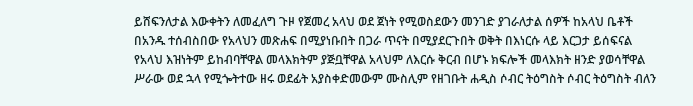ይሸፍንለታል እውቀትን ለመፈለግ ጉዞ የጀመረ አላህ ወደ ጀነት የሚወስደውን መንገድ ያገራለታል ሰዎች ከአላህ ቤቶች በአንዱ ተሰብስበው የአላህን መጽሐፍ በሚያነቡበት በጋራ ጥናት በሚያደርጉበት ወቅት በእነርሱ ላይ እርጋታ ይሰፍናል የአላህ እዝነትም ይከብባቸዋል መላእክትም ያጅቧቸዋል አላህም ለእርሱ ቅርብ በሆኑ ክፍሎች መላእክት ዘንድ ያወሳቸዋል ሥራው ወደ ኋላ የሚጐትተው ዘሩ ወደፊት አያስቀድመውም ሙስሊም የዘገቡት ሐዲስ ሶብር ትዕግስት ሶብር ትዕግስት ብለን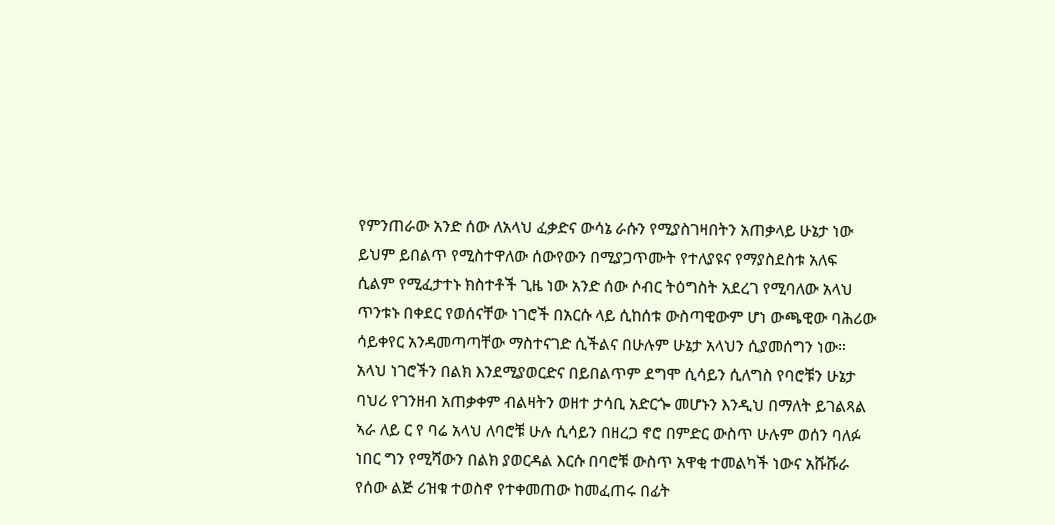የምንጠራው አንድ ሰው ለአላህ ፈቃድና ውሳኔ ራሱን የሚያስገዛበትን አጠቃላይ ሁኔታ ነው ይህም ይበልጥ የሚስተዋለው ሰውየውን በሚያጋጥሙት የተለያዩና የማያስደስቱ አለፍ ሲልም የሚፈታተኑ ክስተቶች ጊዜ ነው አንድ ሰው ሶብር ትዕግስት አደረገ የሚባለው አላህ ጥንቱኑ በቀደር የወሰናቸው ነገሮች በአርሱ ላይ ሲከሰቱ ውስጣዊውም ሆነ ውጫዊው ባሕሪው ሳይቀየር አንዳመጣጣቸው ማስተናገድ ሲችልና በሁሉም ሁኔታ አላህን ሲያመሰግን ነው። አላህ ነገሮችን በልክ እንደሚያወርድና በይበልጥም ደግሞ ሲሳይን ሲለግስ የባሮቹን ሁኔታ ባህሪ የገንዘብ አጠቃቀም ብልዛትን ወዘተ ታሳቢ አድርጐ መሆኑን እንዲህ በማለት ይገልጻል ኣራ ለይ ር የ ባሬ አላህ ለባሮቹ ሁሉ ሲሳይን በዘረጋ ኖሮ በምድር ውስጥ ሁሉም ወሰን ባለፉ ነበር ግን የሚሻውን በልክ ያወርዳል እርሱ በባሮቹ ውስጥ አዋቂ ተመልካች ነውና አሹሹራ የሰው ልጅ ሪዝቁ ተወስኖ የተቀመጠው ከመፈጠሩ በፊት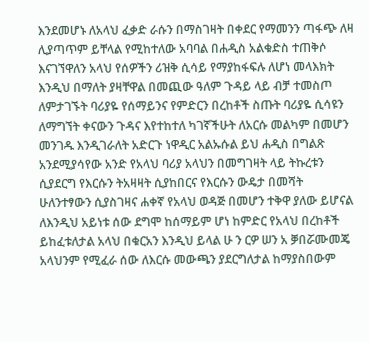እንደመሆኑ ለአላህ ፈቃድ ራሱን በማስገዛት በቀደር የማመንን ጣፋጭ ለዛ ሊያጣጥም ይቸላል የሚከተለው አባባል በሐዲስ አልቁድስ ተጠቅሶ እናገኘዋለን አላህ የሰዎችን ሪዝቅ ሲሳይ የማያከፋፍሉ ለሆነ መላእክት እንዲህ በማለት ያዛቸዋል በመጪው ዓለም ጉዳይ ላይ ብቻ ተመስጦ ለምታገኙት ባሪያዬ የሰማይንና የምድርን በረከቶች ስጡት ባሪያዬ ሲሳዩን ለማግኘት ቀናውን ጉዳና እየተከተለ ካገኛችሁት ለአርሱ መልካም በመሆን መንገዱ እንዲገራለት አድርጉ ነዋዲር አልኡሱል ይህ ሐዲስ በግልጽ አንደሚያሳየው አንድ የአላህ ባሪያ አላህን በመግገዛት ላይ ትኩረቱን ሲያደርግ የእርሱን ትአዛዛት ሲያከበርና የእርሱን ውዴታ በመሻት ሁለንተፃውን ሲያስገዛና ሐቀኛ የአላህ ወዳጅ በመሆን ተቅዋ ያለው ይሆናል ለእንዲህ አይነቱ ሰው ደግሞ ከሰማይም ሆነ ከምድር የአላህ በረከቶች ይከፈቱለታል አላህ በቁርአን እንዲህ ይላል ሁ ን ርዎ ሠን አ ቓበሯሙመጄ አላህንም የሚፈራ ሰው ለእርሱ መውጫን ያደርግለታል ከማያስበውም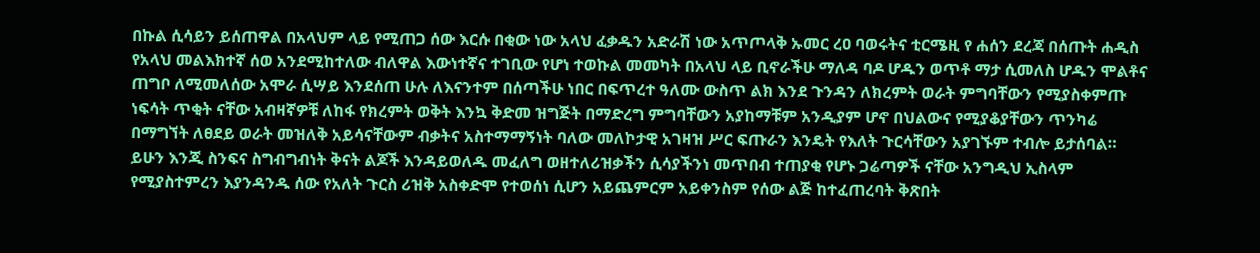በኩል ሲሳይን ይሰጠዋል በአላህም ላይ የሚጠጋ ሰው እርሱ በቂው ነው አላህ ፈቃዱን አድራሽ ነው አጥጦላቅ ኡመር ረዐ ባወሩትና ቲርሜዚ የ ሐሰን ደረጃ በሰጡት ሐዲስ የአላህ መልእክተኛ ሰወ አንደሚከተለው ብለዋል እውነተኛና ተገቢው የሆነ ተወኩል መመካት በአላህ ላይ ቢኖራችሁ ማለዳ ባዶ ሆዱን ወጥቶ ማታ ሲመለስ ሆዱን ሞልቶና ጠግቦ ለሚመለሰው አሞራ ሲሣይ እንደሰጠ ሁሉ ለእናንተም በሰጣችሁ ነበር በፍጥረተ ዓለሙ ውስጥ ልክ እንደ ጉንዳን ለክረምት ወራት ምግባቸውን የሚያስቀምጡ ነፍሳት ጥቂት ናቸው አብዛኛዎቹ ለከፋ የክረምት ወቅት እንኳ ቅድመ ዝግጅት በማድረግ ምግባቸውን አያከማቹም አንዲያም ሆኖ በህልውና የሚያቆያቸውን ጥንካሬ በማግኘት ለፀደይ ወራት መዝለቅ አይሳናቸውም ብቃትና አስተማማኝነት ባለው መለኮታዊ አገዛዝ ሥር ፍጡራን እንዴት የእለት ጉርሳቸውን አያገኙም ተብሎ ይታሰባል። ይሁን እንጂ ስንፍና ስግብግብነት ቅናት ልጆች እንዳይወለዱ መፈለግ ወዘተለሪዝቃችን ሲሳያችንነ መጥበብ ተጠያቂ የሆኑ ጋሬጣዎች ናቸው አንግዲህ ኢስላም የሚያስተምረን እያንዳንዱ ሰው የአለት ጉርስ ሪዝቅ አስቀድሞ የተወሰነ ሲሆን አይጨምርም አይቀንስም የሰው ልጅ ከተፈጠረባት ቅጽበት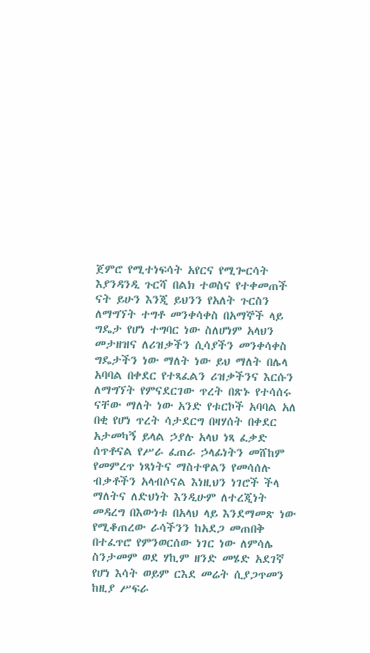ጀምሮ የሚተነፍሳት አየርና የሚጐርሳት እያንዳንዲ ጉርሻ በልክ ተወስና የተቀመጠች ናት ይሁን እንጂ ይህንን የአለት ጉርስን ለማግኘት ተግቶ መንቀሳቀስ በአማኞች ላይ ግዴታ የሆነ ተግባር ነው ስለሆነም አላህን መታዘዝና ለሪዝቃችን ሲሳያችን መንቀሳቀስ ግዴታችን ነው ማለት ነው ይህ ማለት በሌላ አባባል በቀደር የተጻፈልን ሪዝቃችንና እርሱን ለማግኘት የምናደርገው ጥረት በጽኑ የተሳሰሩ ናቸው ማለት ነው አንድ የቱርኮች አባባል አለ በቂ የሆነ ጥረት ሳታደርግ በዛሃሰት በቀደር አታመካኝ ይላል ኃያሉ አላህ ነጻ ፈቃድ ሰጥቶናል የሥራ ፈጠራ ኃላፊነትን መሸከም የመምረጥ ነጻነትና ማስተዋልን የመሳሰሉ ብቃቶችን አላብሶናል እነዚህን ነገሮች ችላ ማለትና ለድህነት እንዲሁም ለተረጂነት መዳረግ በእውነቱ በአላህ ላይ እንደማመጽ ነው የሚቆጠረው ራሳችንን ከአደጋ መጠበቅ በተፈጥሮ የምንወርሰው ነገር ነው ለምሳሌ ስንታመም ወደ ሃኪም ዘንድ መሄድ አደገኛ የሆነ እሳት ወይም ርእደ መሬት ሲያጋጥመን ከዚያ ሥፍራ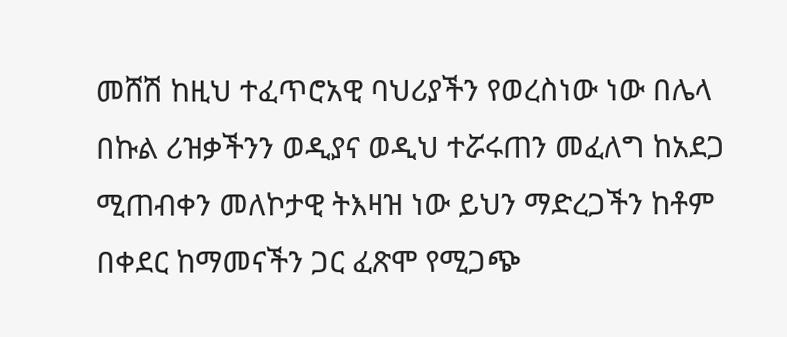መሸሽ ከዚህ ተፈጥሮአዊ ባህሪያችን የወረስነው ነው በሌላ በኩል ሪዝቃችንን ወዲያና ወዲህ ተሯሩጠን መፈለግ ከአደጋ ሚጠብቀን መለኮታዊ ትእዛዝ ነው ይህን ማድረጋችን ከቶም በቀደር ከማመናችን ጋር ፈጽሞ የሚጋጭ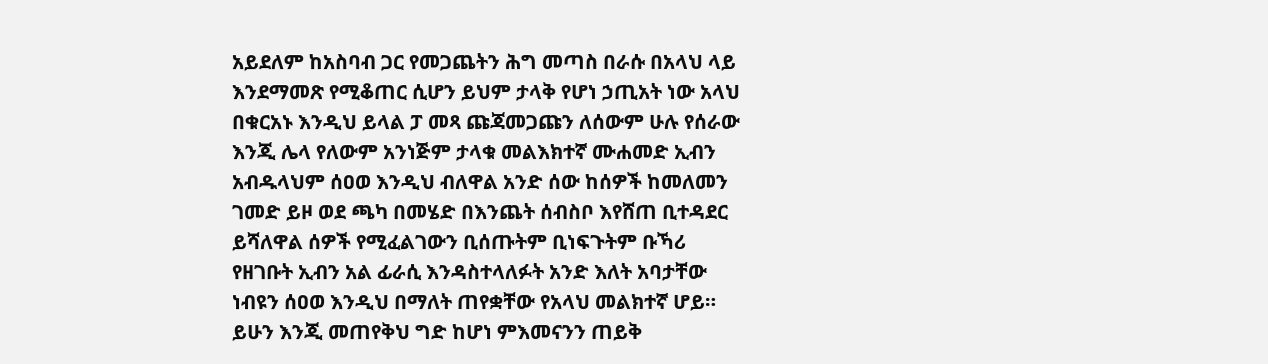አይደለም ከአስባብ ጋር የመጋጨትን ሕግ መጣስ በራሱ በአላህ ላይ እንደማመጽ የሚቆጠር ሲሆን ይህም ታላቅ የሆነ ኃጢአት ነው አላህ በቁርአኑ እንዲህ ይላል ፓ መጻ ጩጃመጋጩን ለሰውም ሁሉ የሰራው እንጂ ሌላ የለውም አንነጅም ታላቁ መልእክተኛ ሙሐመድ ኢብን አብዱላህም ሰዐወ እንዲህ ብለዋል አንድ ሰው ከሰዎች ከመለመን ገመድ ይዞ ወደ ጫካ በመሄድ በእንጨት ሰብስቦ እየሸጠ ቢተዳደር ይሻለዋል ሰዎች የሚፈልገውን ቢሰጡትም ቢነፍጉትም ቡኻሪ የዘገቡት ኢብን አል ፊራሲ እንዳስተላለፉት አንድ እለት አባታቸው ነብዩን ሰዐወ እንዲህ በማለት ጠየቋቸው የአላህ መልክተኛ ሆይ። ይሁን እንጂ መጠየቅህ ግድ ከሆነ ምእመናንን ጠይቅ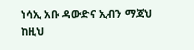ነሳኢ አቡ ዳውድና ኢብን ማጃህ ከዚህ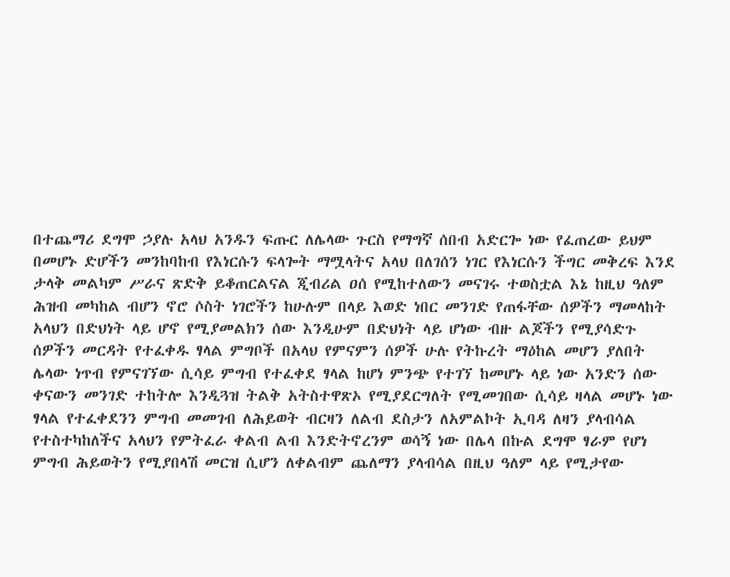በተጨማሪ ደግሞ ኃያሉ አላህ አንዱን ፍጡር ለሌላው ጉርስ የማግኛ ሰበብ አድርጐ ነው የፈጠረው ይህም በመሆኑ ድሆችን መንከባከብ የእነርሱን ፍላጐት ማሟላትና አላህ በለገሰን ነገር የእነርሱን ችግር መቅረፍ እንደ ታላቅ መልካም ሥራና ጽድቅ ይቆጠርልናል ጂብሪል ዐሰ የሚከተለውን መናገሩ ተወስቷል እኔ ከዚህ ዓለም ሕዝብ መካከል ብሆን ኖሮ ሶስት ነገሮችን ከሁሉም በላይ እወድ ነበር መንገድ የጠፋቸው ሰዎችን ማመላከት አላህን በድህነት ላይ ሆኖ የሚያመልክን ሰው እንዲሁም በድህነት ላይ ሆነው ብዙ ልጆችን የሚያሳድጉ ሰዎችን መርዳት የተፈቀዱ ፃላል ምግቦች በአላህ የምናምን ሰዎች ሁሉ የትኩረት ማዕከል መሆን ያለበት ሌላው ነጥብ የምናገኘው ሲሳይ ምግብ የተፈቀደ ፃላል ከሆነ ምንጭ የተገኘ ከመሆኑ ላይ ነው አንድን ሰው ቀናውን መንገድ ተከትሎ እንዲጓዝ ትልቅ አትስተዋጽኦ የሚያደርግለት የሚመገበው ሲሳይ ዛላል መሆኑ ነው ፃላል የተፈቀደንን ምግብ መመገብ ለሕይወት ብርዛን ለልብ ደስታን ለአምልኮት ኢባዳ ለዛን ያላብሳል የተስተካከለችና አላህን የምትፈራ ቀልብ ልብ እንድትኖረንም ወሳኝ ነው በሌላ በኩል ደግሞ ፃራም የሆነ ምግብ ሕይወትን የሚያበላሽ መርዝ ሲሆን ለቀልብም ጨለማን ያላብሳል በዚህ ዓለም ላይ የሚታየው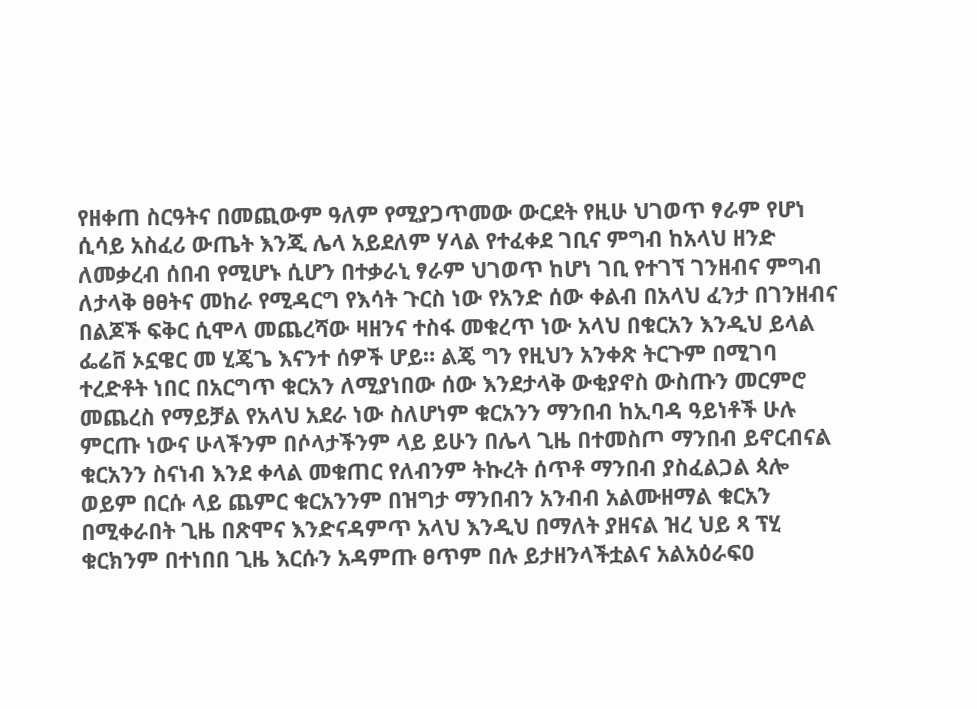የዘቀጠ ስርዓትና በመጪውም ዓለም የሚያጋጥመው ውርደት የዚሁ ህገወጥ ፃራም የሆነ ሲሳይ አስፈሪ ውጤት እንጂ ሌላ አይደለም ሃላል የተፈቀደ ገቢና ምግብ ከአላህ ዘንድ ለመቃረብ ሰበብ የሚሆኑ ሲሆን በተቃራኒ ፃራም ህገወጥ ከሆነ ገቢ የተገኘ ገንዘብና ምግብ ለታላቅ ፀፀትና መከራ የሚዳርግ የእሳት ጉርስ ነው የአንድ ሰው ቀልብ በአላህ ፈንታ በገንዘብና በልጆች ፍቅር ሲሞላ መጨረሻው ዛዘንና ተስፋ መቁረጥ ነው አላህ በቁርአን እንዲህ ይላል ፌሬቨ ኦኗዌር መ ሂጄጌ እናንተ ሰዎች ሆይ። ልጄ ግን የዚህን አንቀጽ ትርጉም በሚገባ ተረድቶት ነበር በአርግጥ ቁርአን ለሚያነበው ሰው እንደታላቅ ውቂያኖስ ውስጡን መርምሮ መጨረስ የማይቻል የአላህ አደራ ነው ስለሆነም ቁርአንን ማንበብ ከኢባዳ ዓይነቶች ሁሉ ምርጡ ነውና ሁላችንም በሶላታችንም ላይ ይሁን በሌላ ጊዜ በተመስጦ ማንበብ ይኖርብናል ቁርአንን ስናነብ እንደ ቀላል መቁጠር የለብንም ትኩረት ሰጥቶ ማንበብ ያስፈልጋል ጳሎ ወይም በርሱ ላይ ጨምር ቁርአንንም በዝግታ ማንበብን አንብብ አልሙዘማል ቁርአን በሚቀራበት ጊዜ በጽሞና እንድናዳምጥ አላህ እንዲህ በማለት ያዘናል ዝረ ህይ ጻ ፕሂ ቁርክንም በተነበበ ጊዜ እርሱን አዳምጡ ፀጥም በሉ ይታዘንላችቷልና አልአዕራፍዐ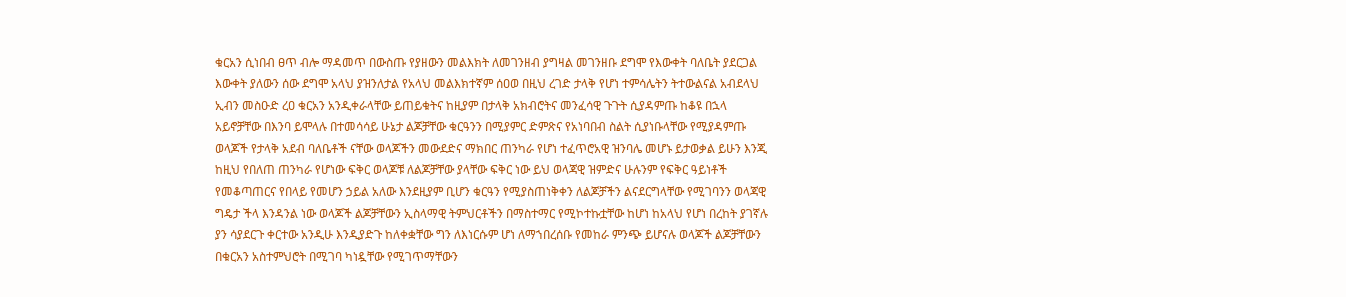ቁርአን ሲነበብ ፀጥ ብሎ ማዳመጥ በውስጡ የያዘውን መልእክት ለመገንዘብ ያግዛል መገንዘቡ ደግሞ የእውቀት ባለቤት ያደርጋል እውቀት ያለውን ሰው ደግሞ አላህ ያዝንለታል የአላህ መልእክተኛም ሰዐወ በዚህ ረገድ ታላቅ የሆነ ተምሳሌትን ትተውልናል አብደላህ ኢብን መስዑድ ረዐ ቁርአን አንዲቀራላቸው ይጠይቁትና ከዚያም በታላቅ አክብሮትና መንፈሳዊ ጉጉት ሲያዳምጡ ከቆዩ በኋላ አይኖቻቸው በእንባ ይሞላሉ በተመሳሳይ ሁኔታ ልጆቻቸው ቁርዓንን በሚያምር ድምጽና የአነባበብ ስልት ሲያነቡላቸው የሚያዳምጡ ወላጆች የታላቅ አደብ ባለቤቶች ናቸው ወላጆችን መውደድና ማክበር ጠንካራ የሆነ ተፈጥሮአዊ ዝንባሌ መሆኑ ይታወቃል ይሁን እንጂ ከዚህ የበለጠ ጠንካራ የሆነው ፍቅር ወላጆቹ ለልጆቻቸው ያላቸው ፍቅር ነው ይህ ወላጃዊ ዝምድና ሁሉንም የፍቅር ዓይነቶች የመቆጣጠርና የበላይ የመሆን ኃይል አለው እንደዚያም ቢሆን ቁርዓን የሚያስጠነቅቀን ለልጆቻችን ልናደርግላቸው የሚገባንን ወላጃዊ ግዴታ ችላ እንዳንል ነው ወላጆች ልጆቻቸውን ኢስላማዊ ትምህርቶችን በማስተማር የሚኮተኩቷቸው ከሆነ ከአላህ የሆነ በረከት ያገኛሉ ያን ሳያደርጉ ቀርተው አንዲሁ እንዲያድጉ ከለቀቋቸው ግን ለእነርሱም ሆነ ለማኀበረሰቡ የመከራ ምንጭ ይሆናሉ ወላጆች ልጆቻቸውን በቁርአን አስተምህሮት በሚገባ ካነዷቸው የሚገጥማቸውን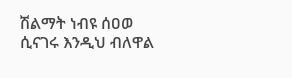ሽልማት ነብዩ ሰዐወ ሲናገሩ እንዲህ ብለዋል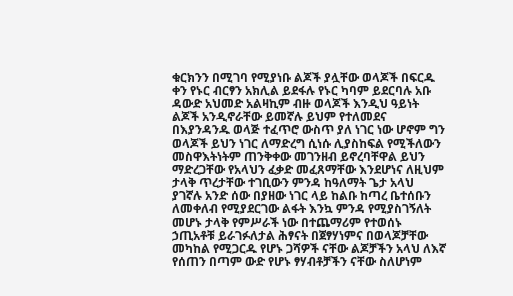ቁርክንን በሚገባ የሚያነቡ ልጆች ያሏቸው ወላጆች በፍርዱ ቀን የኑር ብርፃን አክሊል ይደፋሉ የኑር ካባም ይደርባሉ አቡ ዳውድ አህመድ አልዛኪም ብዙ ወላጆች እንዲህ ዓይነት ልጆች አንዲኖራቸው ይመኛሉ ይህም የተለመደና በእያንዳንዱ ወላጅ ተፈጥሮ ውስጥ ያለ ነገር ነው ሆኖም ግን ወላጆች ይህን ነገር ለማድረግ ሲነሱ ሊያስከፍል የሚችለውን መስዋእትነትም ጠንቅቀው መገንዘብ ይኖረባቸዋል ይህን ማድረጋቸው የአላህን ፈቃድ መፈጸማቸው እንደሆነና ለዚህም ታላቅ ጥረታቸው ተገቢውን ምንዳ ከዓለማት ጌታ አላህ ያገኛሉ አንድ ሰው በያዘው ነገር ላይ ከልቡ ከጣረ ቤተሰቡን ለመቀለብ የሚያደርገው ልፋት እንኳ ምንዳ የሚያስገኝለት መሆኑ ታላቅ የምሥራች ነው በተጨማሪም የተወሰኑ ኃጢአቶቹ ይራገፉለታል ሕፃናት በጀፃሃነምና በወላጆቻቸው መካከል የሚጋርዱ የሆኑ ጋሻዎች ናቸው ልጆቻችን አላህ ለእኛ የሰጠን በጣም ውድ የሆኑ ፃሃብቶቻችን ናቸው ስለሆነም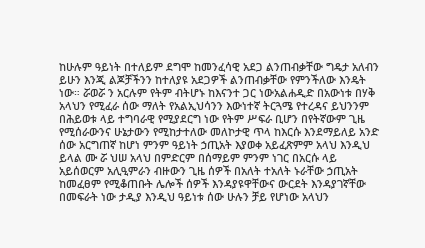ከሁሉም ዓይነት በተለይም ደግሞ ከመንፈሳዊ አደጋ ልንጠብቃቸው ግዴታ አለብን ይሁን እንጂ ልጆቻችንን ከተለያዩ አደጋዎች ልንጠብቃቸው የምንችለው እንዴት ነው። ሯወሯ ን አርሉም የትም ብትሆኑ ከእናንተ ጋር ነውአልሐዲድ በአውነቱ በሃቅ አላህን የሚፈራ ሰው ማለት የአልኢህሳንን እውነተኛ ትርጓሜ የተረዳና ይህንንም በሕይወቱ ላይ ተግባራዊ የሚያደርግ ነው የትም ሥፍራ ቢሆን በየትኛውም ጊዜ የሚሰራውንና ሁኔታውን የሚከታተለው መለኮታዊ ጥላ ከእርሱ እንደማይለይ አንድ ሰው አርግጠኛ ከሆነ ምንም ዓይነት ኃጢአት እያወቀ አይፈጽምም አላህ እንዲህ ይላል ሙ ሯ ህሠ አላህ በምድርም በሰማይም ምንም ነገር በአርሱ ላይ አይሰወርም አሊዒምራን ብዙውን ጊዜ ሰዎች በአለት ተአለት ኑራቸው ኃጢአት ከመፈፀም የሚቆጠቡት ሌሎች ሰዎች እንዳያዩዋቸውና ውርደት እንዳያገኛቸው በመፍራት ነው ታዲያ እንዲህ ዓይነቱ ሰው ሁሉን ቻይ የሆነው አላህን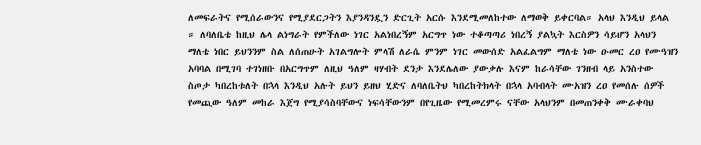ለመፍራትና የሚሰራውንና የሚያደርጋትን እያንዳንዷን ድርጊት አርሱ እንደሚመለከተው ለማወቅ ይቀርባል። አላህ እንዲህ ይላል ። ለባለቤቴ ከዚህ ሌላ ልነግራት የምችለው ነገር አልነበረኝም አርግጥ ነው ተቆጣጣሪ ነበረኝ ያልኳት እርስዎን ሳይሆን አላህን ማለቴ ነበር ይህንንም ስል ለሰጠሁት አገልግሎት ምላሽ ለራሴ ምንም ነገር መውሰድ አልፈልግም ማለቴ ነው ዑመር ረዐ የሙዓዝን አባባል በሚገባ ተገነዘቡ በአርግጥም ለዚህ ዓለም ዛሃብት ደንታ እንደሌለው ያውቃሉ እናም ከራሳቸው ገንዘብ ላይ አንስተው ስጦታ ካበረከቱለት በኋላ እንዲህ አሉት ይህን ይዘህ ሂድና ለባለቤትህ ካበረከትክላት በኋላ አባብላት ሙአዝን ረዐ የመሰሉ ሰዎች የመጪው ዓለም መከራ እጀግ የሚያሳስባቸውና ነፍሳቸውንም በየጊዜው የሚመረምሩ ናቸው አላህንም በመጠንቀቅ ሙራቀባህ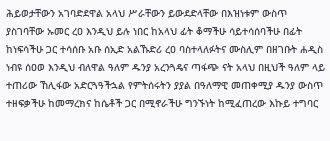ሕይወታቸውን አገባድደዋል አላህ ሥራቸውን ይውደድላቸው በእዝነቱም ውስጥ ያስገባቸው ኡመር ረዐ እንዲህ ይሉ ነበር ከአላህ ፊት ቆማችሁ ሳይተሳሰባችሁ በፊት ከነፍሳችሁ ጋር ተሳሰቡ አቡ ሰኢድ አልኹድሪ ረዐ ባስተላለፉትና ሙስሊም በዘገቡት ሐዲስ ነብዩ ሰዐወ እንዲህ ብለዋል ዓለም ዱንያ አረንጓዴና ጣፋጭ ናት አላህ በዚህች ዓለም ላይ ተጠሪው ኸሊፋው አድርጓዓችኋል የምትሰሩትን ያያል በዓለማዊ መጠቀሚያ ዱንያ ውስጥ ተዘፍቃችሁ ከመማረክና ከሴቶች ጋር በሚኖራችሁ ግንኙነት ከሚፈጠረው እኩይ ተግባር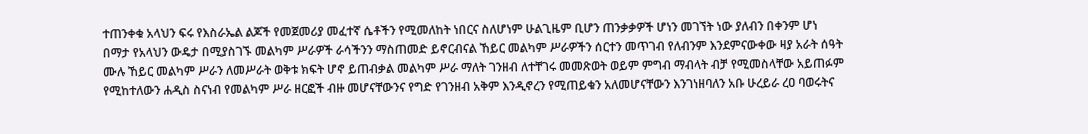ተጠንቀቁ አላህን ፍሩ የእስራኤል ልጆች የመጀመሪያ መፈተኛ ሴቶችን የሚመለከት ነበርና ስለሆነም ሁልጊዜም ቢሆን ጠንቃቃዎች ሆነን መገኘት ነው ያለብን በቀንም ሆነ በማታ የአላህን ውዴታ በሚያስገኙ መልካም ሥራዎች ራሳችንን ማስጠመድ ይኖርብናል ኸይር መልካም ሥራዎችን ሰርተን መጥገብ የለብንም እንደምናውቀው ዛያ አራት ሰዓት ሙሉ ኸይር መልካም ሥራን ለመሥራት ወቅቱ ክፍት ሆኖ ይጠብቃል መልካም ሥራ ማለት ገንዘብ ለተቸገሩ መመጽወት ወይም ምግብ ማብላት ብቻ የሚመስላቸው አይጠፉም የሚከተለውን ሐዲስ ስናነብ የመልካም ሥራ ዘርፎች ብዙ መሆናቸውንና የግድ የገንዘብ አቅም እንዲኖረን የሚጠይቁን አለመሆናቸውን እንገነዘባለን አቡ ሁረይራ ረዐ ባወሩትና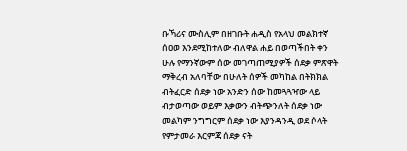ቡኻሪና ሙስሊም በዘገቡት ሐዲስ የአላህ መልክተኛ ሰዐወ እንደሚከተለው ብለዋል ሐይ በወጣችበት ቀን ሁሉ የማንኛውም ሰው መገጣጠሚያዎች ሰደቃ ምጽዋት ማቅረብ አለባቸው በሁለት ሰዎች መካከል በትክክል ብትፈርድ ሰደቃ ነው አንድን ሰው ከመጓጓዣው ላይ ብታወጣው ወይም እቃውን ብትጭንለት ሰደቃ ነው መልካም ንግግርም ሰደቃ ነው እያንዳንዲ ወደ ሶላት የምታመራ እርምጃ ሰደቃ ናት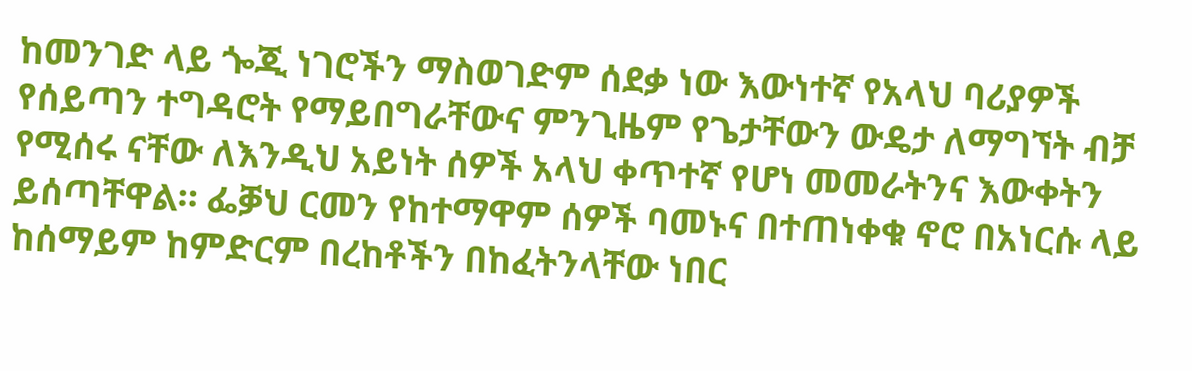ከመንገድ ላይ ጐጂ ነገሮችን ማስወገድም ሰደቃ ነው እውነተኛ የአላህ ባሪያዎች የሰይጣን ተግዳሮት የማይበግራቸውና ምንጊዜም የጌታቸውን ውዴታ ለማግኘት ብቻ የሚሰሩ ናቸው ለእንዲህ አይነት ሰዎች አላህ ቀጥተኛ የሆነ መመራትንና እውቀትን ይሰጣቸዋል። ፌቓህ ርመን የከተማዋም ሰዎች ባመኑና በተጠነቀቁ ኖሮ በአነርሱ ላይ ከሰማይም ከምድርም በረከቶችን በከፈትንላቸው ነበር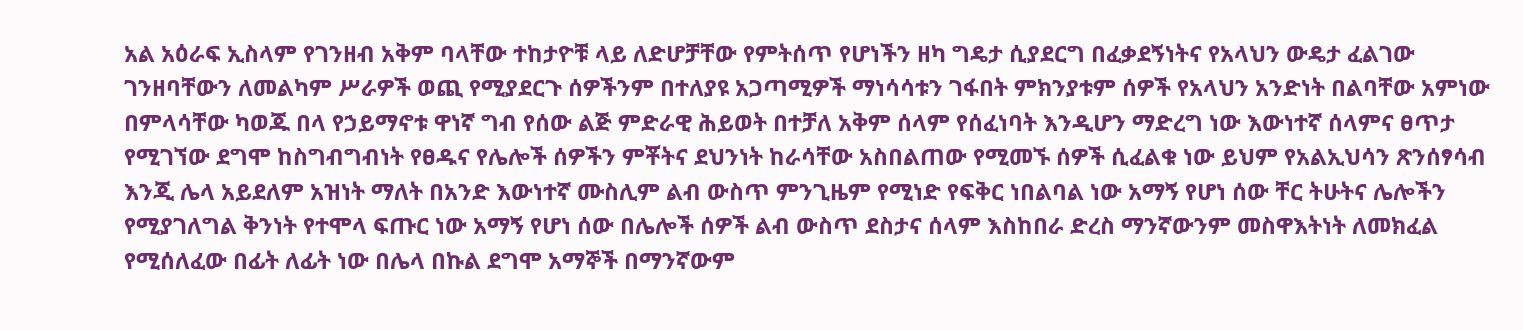አል አዕራፍ ኢስላም የገንዘብ አቅም ባላቸው ተከታዮቹ ላይ ለድሆቻቸው የምትሰጥ የሆነችን ዘካ ግዴታ ሲያደርግ በፈቃደኝነትና የአላህን ውዴታ ፈልገው ገንዘባቸውን ለመልካም ሥራዎች ወጪ የሚያደርጉ ሰዎችንም በተለያዩ አጋጣሚዎች ማነሳሳቱን ገፋበት ምክንያቱም ሰዎች የአላህን አንድነት በልባቸው አምነው በምላሳቸው ካወጁ በላ የኃይማኖቱ ዋነኛ ግብ የሰው ልጅ ምድራዊ ሕይወት በተቻለ አቅም ሰላም የሰፈነባት እንዲሆን ማድረግ ነው እውነተኛ ሰላምና ፀጥታ የሚገኘው ደግሞ ከስግብግብነት የፀዱና የሌሎች ሰዎችን ምቾትና ደህንነት ከራሳቸው አስበልጠው የሚመኙ ሰዎች ሲፈልቁ ነው ይህም የአልኢህሳን ጽንሰፃሳብ እንጂ ሌላ አይደለም አዝነት ማለት በአንድ እውነተኛ ሙስሊም ልብ ውስጥ ምንጊዜም የሚነድ የፍቅር ነበልባል ነው አማኝ የሆነ ሰው ቸር ትሁትና ሌሎችን የሚያገለግል ቅንነት የተሞላ ፍጡር ነው አማኝ የሆነ ሰው በሌሎች ሰዎች ልብ ውስጥ ደስታና ሰላም እስከበራ ድረስ ማንኛውንም መስዋእትነት ለመክፈል የሚሰለፈው በፊት ለፊት ነው በሌላ በኩል ደግሞ አማኞች በማንኛውም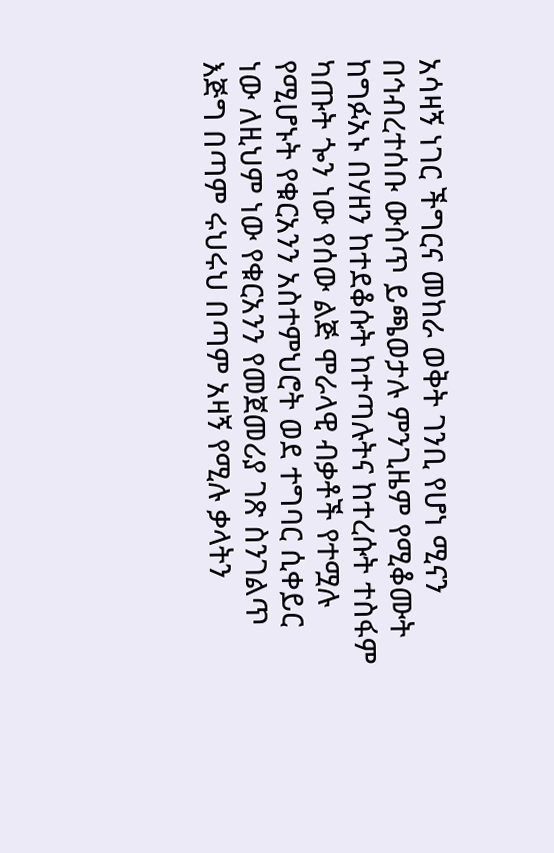አሳዛኝ ነገር ችግርና መከራ ወቅት ገንቢ የሆነ ሚናን በኅብረተሰቡ ውስጥ ይጫወታሉ ምንጊዜም የሚቆሙት ከግፉአኑ በሃዘን ከተደቆሱት ከተጣሉትና ከተረሱት ተስፋም ካጡት ጐን ነው የሰው ልጅ ሞራላዊ ብቃቶች የተሟሉ የሚሆኑት የቁርአንን አስተምህሮት ወደ ተግባር ሲቀይር ነው ለዚህም ነው የቁርአንን የመጀመሪያ ገጽ ስንገልጥ እጅግ በጣም ሩህሩህ በጣም አዛኝ የሚሉ ቃላትን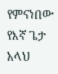የምናነበው የእኛ ጌታ አላህ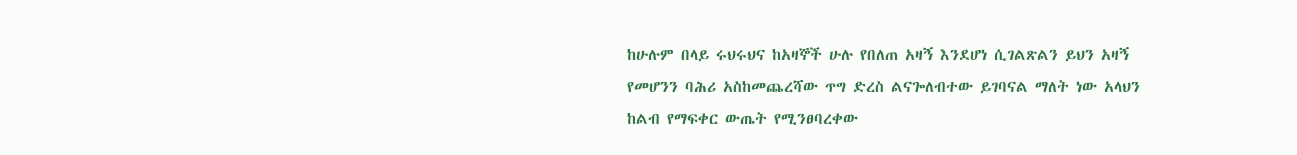ከሁሉም በላይ ሩህሩህና ከአዛኞች ሁሉ የበለጠ አዛኝ እንደሆነ ሲገልጽልን ይህን አዛኝ የመሆንን ባሕሪ አስከመጨረሻው ጥግ ድረስ ልናጐለብተው ይገባናል ማለት ነው አላህን ከልብ የማፍቀር ውጤት የሚንፀባረቀው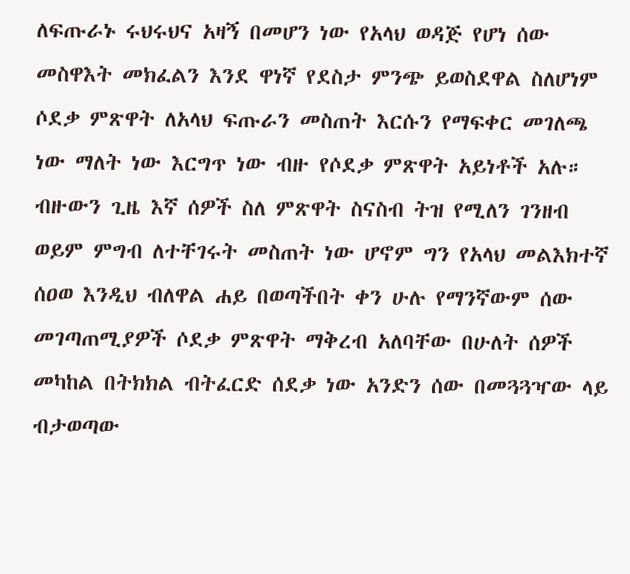ለፍጡራኑ ሩህሩህና አዛኝ በመሆን ነው የአላህ ወዳጅ የሆነ ሰው መስዋእት መክፈልን እንደ ዋነኛ የደስታ ምንጭ ይወስደዋል ስለሆነም ሶደቃ ምጽዋት ለአላህ ፍጡራን መስጠት እርሱን የማፍቀር መገለጫ ነው ማለት ነው እርግጥ ነው ብዙ የሶደቃ ምጽዋት አይነቶች አሉ። ብዙውን ጊዜ እኛ ሰዎች ስለ ምጽዋት ስናስብ ትዝ የሚለን ገንዘብ ወይም ምግብ ለተቸገሩት መስጠት ነው ሆኖም ግን የአላህ መልእክተኛ ሰዐወ እንዲህ ብለዋል ሐይ በወጣችበት ቀን ሁሉ የማንኛውም ሰው መገጣጠሚያዎች ሶደቃ ምጽዋት ማቅረብ አለባቸው በሁለት ሰዎች መካከል በትክክል ብትፈርድ ሰደቃ ነው አንድን ሰው በመጓጓዣው ላይ ብታወጣው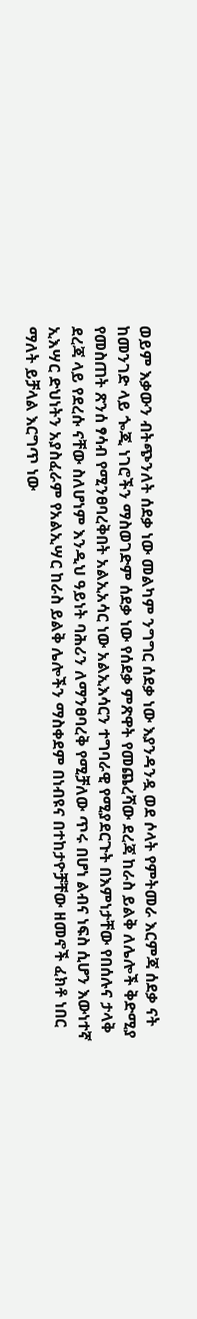ወይም እቃውን ብትጭንለት ሰደቃ ነው መልካም ንግግር ሰደቃ ነው እያንዳንዷ ወደ ሶላት የምትመራ እርምጃ ሰደቃ ናት ከመንገድ ላይ ጐጂ ነገሮችን ማስወገድም ሰደቃ ነው የሰደቃ ምጽዋት የመጨረሻው ደረጃ ከራስ ይልቅ ለሌሎች ቅድሚያ የመስጠት ጽንሰ ፃሳብ የሚንፀባረቅበት አልኢአሳር ነው አልኢእሳርን ተግባራዊ የሚያደርጉት በእምነታቸው የበሰሉና ታላቅ ደረጃ ላይ የደረሱ ናቸው ስለሆነም እንዲህ ዓይነት ባሕሪን ለማንፀባረቅ የሚቻለው ጥሩ በሆነ ልብና ነፍስ ሲሆን እውነተኛ ኢእሣር ድህነትን አያስፈራም የአልኢሣር ከራስ ይልቅ ሌሎችን ማስቀደም በነብዩና በተከታዮቻቸው ዘመኖች ፈክቶ ነበር ማለት ይቻላል እርግጥ ነው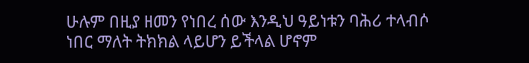ሁሉም በዚያ ዘመን የነበረ ሰው እንዲህ ዓይነቱን ባሕሪ ተላብሶ ነበር ማለት ትክክል ላይሆን ይችላል ሆኖም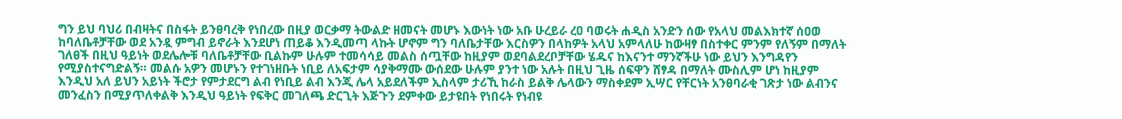ግን ይህ ባህሪ በብዛትና በስፋት ይንፀባረቅ የነበረው በዚያ ወርቃማ ትውልድ ዘመናት መሆኑ እውነት ነው አቡ ሁረይራ ረዐ ባወሩት ሐዲስ አንድን ሰው የአላህ መልእክተኛ ሰዐወ ከባለቤቶቻቸው ወደ አንዷ ምግብ ይኖራት እንደሆነ ጠይቆ እንዲመጣ ላኩት ሆኖም ግን ባለቤታቸው እርስዎን በላከዎት አላህ አምላለሁ ከውዛፃ በስተቀር ምንም የለኝም በማለት ገለፀች በዚህ ዓይነት ወደሌሎቹ ባለቤቶቻቸው ቢልኩም ሁሉም ተመሳሳይ መልስ ሰጧቸው ከዚያም ወደባልደረቦቻቸው ሄዱና ከእናንተ ማንኛችሁ ነው ይህን እንግዳየን የሚያስተናግድልኝ። መልሱ አዎን መሆኑን የተገነዘቡት ነቢይ ለአፍታም ሳያቅማሙ ውሰደው ሁሉም ያንተ ነው አሉት በዚህ ጊዜ ሰፍዋን ሸፃዳ በማለት ሙስሊም ሆነ ከዚያም እንዲህ አለ ይህን አይነት ችሮታ የምታደርግ ልብ የነቢይ ልብ እንጂ ሌላ አይደለችም ኢስላም ታሪኺ ከራስ ይልቅ ሌላውን ማስቀደም ኢሣር የቸርነት አንፀባራቂ ገጽታ ነው ልብንና መንፈስን በሚያጥለቀልቅ እንዲህ ዓይነት የፍቅር መገለጫ ድርጊት እጅጉን ደምቀው ይታዩበት የነበሩት የነብዩ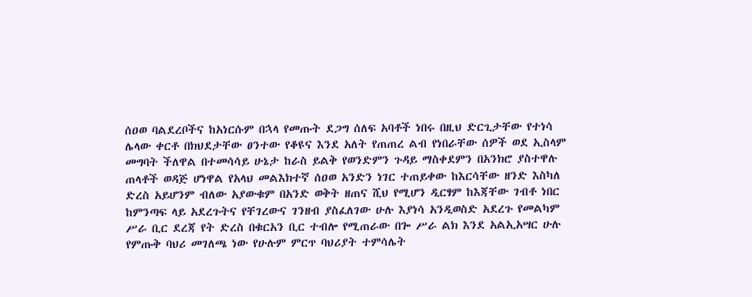ሰዐወ ባልደረቦችና ከአነርሱም በኋላ የመጡት ደጋግ ሰለፍ አባቶች ነበሩ በዚህ ድርጊታቸው የተነሳ ሌላው ቀርቶ በክህደታቸው ፀንተው የቆዩና እንደ አለት የጠጠረ ልብ የነበራቸው ሰዎች ወደ ኢስላም መግባት ችለዋል በተመሳሳይ ሁኔታ ከራስ ይልቅ የወንድምን ጉዳይ ማስቀደምን በአንክሮ ያስተዋሉ ጠላቶች ወዳጅ ሆነዋል የአላህ መልእክተኛ ሰዐወ አንድን ነገር ተጠይቀው ከእርሳቸው ዘንድ እስካለ ድረስ አይሆንም ብለው አያውቁም በአንድ ወቅት ዘጠና ሺህ የሚሆን ዲርፃም ከእጃቸው ገብቶ ነበር ከምንጣፍ ላይ አደረጉትና የቸገረውና ገንዘብ ያስፈለገው ሁሉ እያነሳ አንዲወስድ አደረጉ የመልካም ሥራ ቢር ደረጃ የት ድረስ በቁርአን ቢር ተብሎ የሚጠራው በጐ ሥራ ልክ እንደ አልኢአሣር ሁሉ የምጡቅ ባህሪ መገለጫ ነው የሁሉም ምርጥ ባህሪያት ተምሳሌት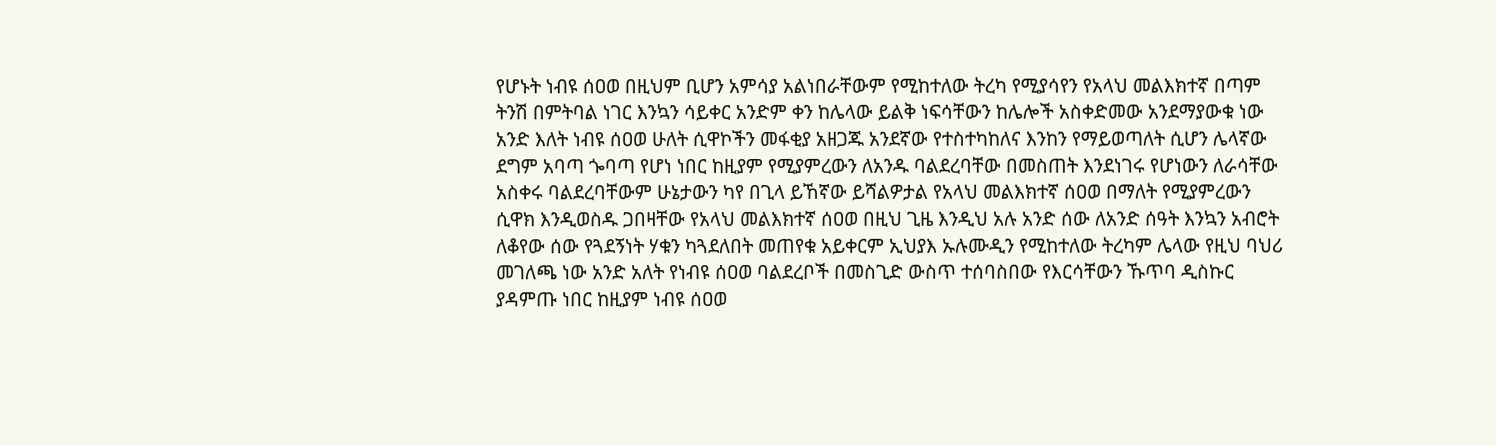የሆኑት ነብዩ ሰዐወ በዚህም ቢሆን አምሳያ አልነበራቸውም የሚከተለው ትረካ የሚያሳየን የአላህ መልእክተኛ በጣም ትንሽ በምትባል ነገር እንኳን ሳይቀር አንድም ቀን ከሌላው ይልቅ ነፍሳቸውን ከሌሎች አስቀድመው አንደማያውቁ ነው አንድ እለት ነብዩ ሰዐወ ሁለት ሲዋኮችን መፋቂያ አዘጋጁ አንደኛው የተስተካከለና እንከን የማይወጣለት ሲሆን ሌላኛው ደግም አባጣ ጐባጣ የሆነ ነበር ከዚያም የሚያምረውን ለአንዱ ባልደረባቸው በመስጠት እንደነገሩ የሆነውን ለራሳቸው አስቀሩ ባልደረባቸውም ሁኔታውን ካየ በጊላ ይኸኛው ይሻልዎታል የአላህ መልእክተኛ ሰዐወ በማለት የሚያምረውን ሲዋክ እንዲወስዱ ጋበዛቸው የአላህ መልእክተኛ ሰዐወ በዚህ ጊዜ እንዲህ አሉ አንድ ሰው ለአንድ ሰዓት እንኳን አብሮት ለቆየው ሰው የጓደኝነት ሃቁን ካጓደለበት መጠየቁ አይቀርም ኢህያእ ኡሉሙዲን የሚከተለው ትረካም ሌላው የዚህ ባህሪ መገለጫ ነው አንድ አለት የነብዩ ሰዐወ ባልደረቦች በመስጊድ ውስጥ ተሰባስበው የእርሳቸውን ኹጥባ ዲስኩር ያዳምጡ ነበር ከዚያም ነብዩ ሰዐወ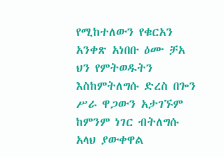የሚከተለውን የቁርአን አንቀጽ አነበቡ ዕሙ ቻአ ህን የምትወዱትን እስከምትለግሱ ድረስ በጐን ሥራ ዋጋውን አታገኙም ከምንም ነገር ብትለግሱ አላህ ያውቀዋል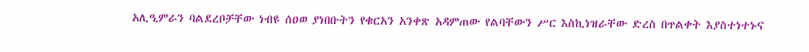አሊዒምራን ባልደረቦቻቸው ነብዩ ሰዐወ ያነበቡትን የቁርአን አንቀጽ አዳምጠው የልባቸውን ሥር እስኪነዝራቸው ድረስ በጥልቀት እያስተነተኑና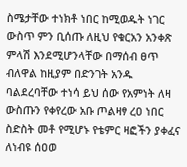ስሜታቸው ተነክቶ ነበር ከሚወዱት ነገር ውስጥ ምን ቢሰጡ ለዚህ የቁርአን አንቀጽ ምላሽ እንደሚሆንላቸው በማሰብ ፀጥ ብለዋል ከዚያም በድንገት አንዱ ባልደረባቸው ተነሳ ይህ ሰው የአምነት ለዛ ውስጡን የቀየረው አቡ ጦልዛፃ ረዐ ነበር ስድስት መቶ የሚሆኑ የቴምር ዛፎችን ያቀፈና ለነብዩ ሰዐወ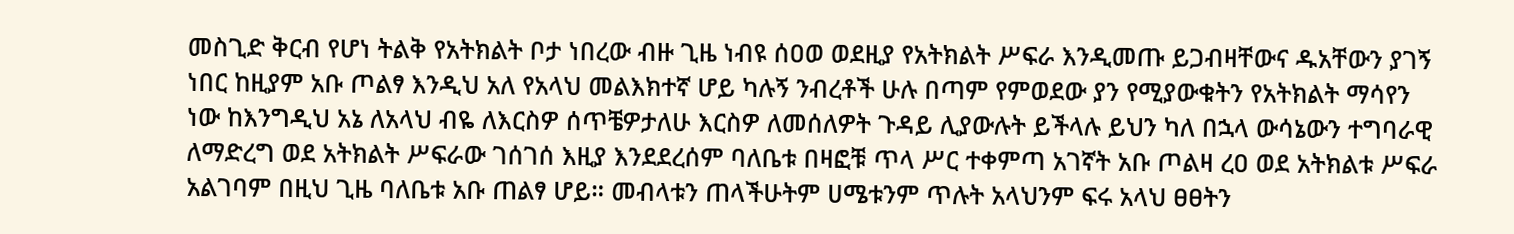መስጊድ ቅርብ የሆነ ትልቅ የአትክልት ቦታ ነበረው ብዙ ጊዜ ነብዩ ሰዐወ ወደዚያ የአትክልት ሥፍራ እንዲመጡ ይጋብዛቸውና ዱአቸውን ያገኝ ነበር ከዚያም አቡ ጦልፃ እንዲህ አለ የአላህ መልእክተኛ ሆይ ካሉኝ ንብረቶች ሁሉ በጣም የምወደው ያን የሚያውቁትን የአትክልት ማሳየን ነው ከእንግዲህ አኔ ለአላህ ብዬ ለእርስዎ ሰጥቼዎታለሁ እርስዎ ለመሰለዎት ጉዳይ ሊያውሉት ይችላሉ ይህን ካለ በኋላ ውሳኔውን ተግባራዊ ለማድረግ ወደ አትክልት ሥፍራው ገሰገሰ እዚያ እንደደረሰም ባለቤቱ በዛፎቹ ጥላ ሥር ተቀምጣ አገኛት አቡ ጦልዛ ረዐ ወደ አትክልቱ ሥፍራ አልገባም በዚህ ጊዜ ባለቤቱ አቡ ጠልፃ ሆይ። መብላቱን ጠላችሁትም ሀሜቱንም ጥሉት አላህንም ፍሩ አላህ ፀፀትን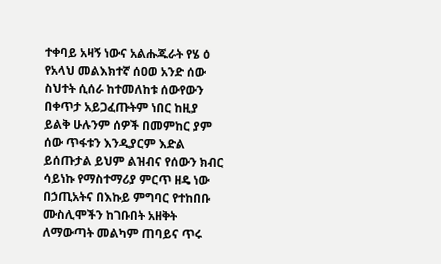ተቀባይ አዛኝ ነውና አልሑጁራት የሄ ዕ የአላህ መልእክተኛ ሰዐወ አንድ ሰው ስህተት ሲሰራ ከተመለከቱ ሰውየውን በቀጥታ አይጋፈጡትም ነበር ከዚያ ይልቅ ሁሉንም ሰዎች በመምከር ያም ሰው ጥፋቱን እንዲያርም እድል ይሰጡታል ይህም ልዝብና የሰውን ክብር ሳይነኩ የማስተማሪያ ምርጥ ዘዴ ነው በኃጢአትና በእኩይ ምግባር የተከበቡ ሙስሊሞችን ከገቡበት አዘቅት ለማውጣት መልካም ጠባይና ጥሩ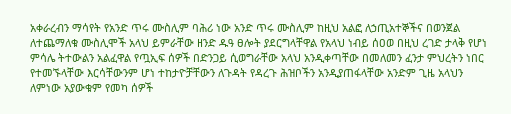አቀራረብን ማሳየት የአንድ ጥሩ ሙስሊም ባሕሪ ነው አንድ ጥሩ ሙስሊም ከዚህ አልፎ ለኃጢአተኞችና በወንጀል ለተጨማለቁ ሙስሊሞች አላህ ይምራቸው ዘንድ ዱዓ ፀሎት ያደርግላቸዋል የአላህ ነብይ ሰዐወ በዚህ ረገድ ታላቅ የሆነ ምሳሌ ትተውልን አልፈዋል የጧኢፍ ሰዎች በድንጋይ ሲወግራቸው አላህ አንዲቀጣቸው በመለመን ፈንታ ምህረትን ነበር የተመኙላቸው እርሳቸውንም ሆነ ተከታዮቻቸውን ለጉዳት የዳረጉ ሕዝቦችን አንዲያጠፋላቸው አንድም ጊዜ አላህን ለምነው አያውቁም የመካ ሰዎች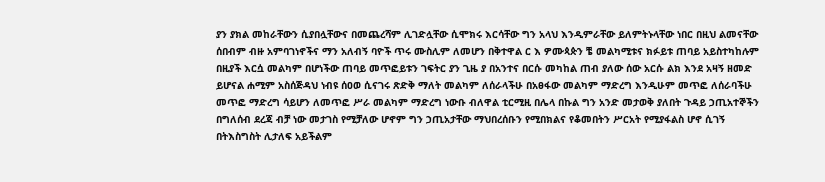ያን ያክል መከራቸውን ሲያበሏቸውና በመጨረሻም ሊገድሏቸው ሲሞክሩ እርሳቸው ግን አላህ እንዲምራቸው ይለምትኑላቸው ነበር በዚህ ልመናቸው ሰበብም ብዙ አምባገነኖችና ማን አለብኝ ባዮች ጥሩ ሙስሊም ለመሆን በቅተዋል ር እ ዎሙጳጵን ቼ መልካሚቱና ክፉይቱ ጠባይ አይስተካከሉም በዚያች እርሷ መልካም በሆነችው ጠባይ መጥፎይቱን ገፍትር ያን ጊዜ ያ በአንተና በርሱ መካከል ጠብ ያለው ሰው አርሱ ልክ እንደ አዛኝ ዘመድ ይሆናል ሐሚም አስሰጅዳህ ነብዩ ሰዐወ ሲናገሩ ጽድቅ ማለት መልካም ለሰራላችሁ በአፀፋው መልካም ማድረግ እንዲሁም መጥፎ ለሰራባችሁ መጥፎ ማድረግ ሳይሆን ለመጥፎ ሥራ መልካም ማድረግ ነውቡ ብለዋል ቲርሚዚ በሌላ በኩል ግን አንድ መታወቅ ያለበት ጉዳይ ኃጢአተኞችን በግለሰብ ደረጃ ብቻ ነው መታገስ የሚቻለው ሆኖም ግን ኃጢአታቸው ማህበረሰቡን የሚበክልና የቆመበትን ሥርአት የሚያፋልስ ሆኖ ሲገኝ በትእስግስት ሊታለፍ አይችልም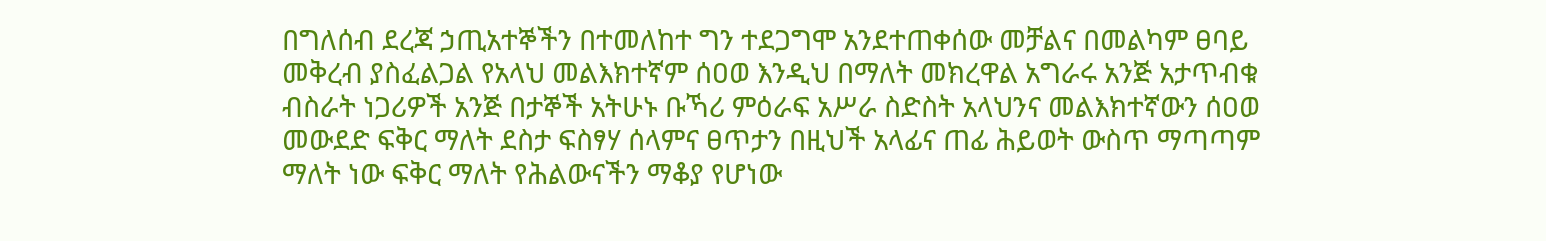በግለሰብ ደረጃ ኃጢአተኞችን በተመለከተ ግን ተደጋግሞ አንደተጠቀሰው መቻልና በመልካም ፀባይ መቅረብ ያስፈልጋል የአላህ መልእክተኛም ሰዐወ እንዲህ በማለት መክረዋል አግራሩ አንጅ አታጥብቁ ብስራት ነጋሪዎች አንጅ በታኞች አትሁኑ ቡኻሪ ምዕራፍ አሥራ ስድስት አላህንና መልእክተኛውን ሰዐወ መውደድ ፍቅር ማለት ደስታ ፍስፃሃ ሰላምና ፀጥታን በዚህች አላፊና ጠፊ ሕይወት ውስጥ ማጣጣም ማለት ነው ፍቅር ማለት የሕልውናችን ማቆያ የሆነው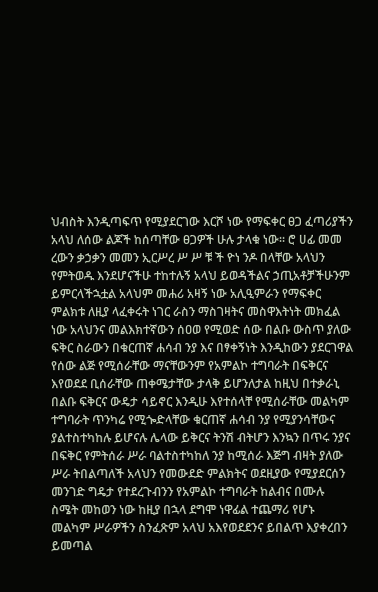ህብስት እንዲጣፍጥ የሚያደርገው እርሾ ነው የማፍቀር ፀጋ ፈጣሪያችን አላህ ለሰው ልጆች ከሰጣቸው ፀጋዎች ሁሉ ታላቁ ነው። ሮ ሀፊ መመ ረውን ቃኃቃን መመን ኢርሥረ ሥ ሥ ቹ ች ዮነ ንዶ በላቸው አላህን የምትወዱ እንደሆናችሁ ተከተሉኝ አላህ ይወዳችልና ኃጢአቶቻችሁንም ይምርላችኋቷል አላህም መሐሪ አዛኝ ነው አሊዒምራን የማፍቀር ምልክቱ ለዚያ ላፈቀሩት ነገር ራስን ማስገዛትና መስዋእትነት መክፈል ነው አላህንና መልእክተኛውን ሰዐወ የሚወድ ሰው በልቡ ውስጥ ያለው ፍቅር ስራውን በቁርጠኛ ሐሳብ ንያ እና በፃቀኝነት እንዲከውን ያደርገዋል የሰው ልጅ የሚሰራቸው ማናቸውንም የአምልኮ ተግባራት በፍቅርና እየወደደ ቢሰራቸው ጠቀሜታቸው ታላቅ ይሆንለታል ከዚህ በተቃራኒ በልቡ ፍቅርና ውዴታ ሳይኖር እንዲሁ እየተሰላቸ የሚሰራቸው መልካም ተግባራት ጥንካሬ የሚጐድላቸው ቁርጠኛ ሐሳብ ንያ የሚያንሳቸውና ያልተስተካከሉ ይሆናሉ ሌላው ይቅርና ትንሽ ብትሆን እንኳን በጥሩ ንያና በፍቅር የምትሰራ ሥራ ባልተስተካከለ ንያ ከሚሰራ እጅግ ብዛት ያለው ሥራ ትበልጣለች አላህን የመውደድ ምልክትና ወደዚያው የሚያደርሰን መንገድ ግዴታ የተደረጉብንን የአምልኮ ተግባራት ከልብና በሙሉ ስሜት መከወን ነው ከዚያ በኋላ ደግሞ ነዋፊል ተጨማሪ የሆኑ መልካም ሥራዎችን ስንፈጽም አላህ አእየወደደንና ይበልጥ እያቀረበን ይመጣል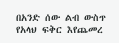በአንድ ሰው ልብ ውስጥ የአላህ ፍቅር እየጨመረ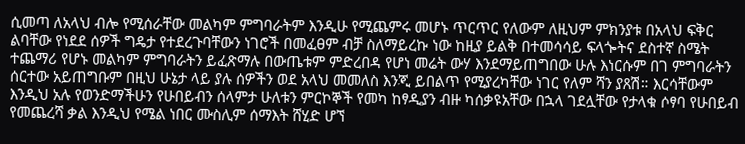ሲመጣ ለአላህ ብሎ የሚሰራቸው መልካም ምግባራትም እንዲሁ የሚጨምሩ መሆኑ ጥርጥር የለውም ለዚህም ምክንያቱ በአላህ ፍቅር ልባቸው የነደደ ሰዎች ግዴታ የተደረጉባቸውን ነገሮች በመፈፀም ብቻ ስለማይረኩ ነው ከዚያ ይልቅ በተመሳሳይ ፍላጐትና ደስተኛ ስሜት ተጨማሪ የሆኑ መልካም ምግባራትን ይፈጽማሉ በውጤቱም ምድረበዳ የሆነ መሬት ውሃ እንደማይጠግበው ሁሉ እነርሱም በገ ምግባራትን ሰርተው አይጠግቡም በዚህ ሁኔታ ላይ ያሉ ሰዎችን ወደ አላህ መመለስ እንጂ ይበልጥ የሚያረካቸው ነገር የለም ሻን ያጸሽ። እርሳቸውም እንዲህ አሉ የወንድማችሁን የሁበይብን ሰላምታ ሁለቱን ምርኮኞች የመካ ከፃዲያን ብዙ ካሰቃዩአቸው በኋላ ገደሏቸው የታላቁ ሶፃባ የሁበይብ የመጨረሻ ቃል እንዲህ የሜል ነበር ሙስሊም ሰማእት ሸሂድ ሆኘ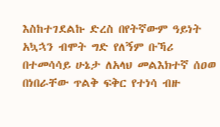እስከተገደልኩ ድረስ በየትኛውም ዓይነት አኳኋን ብሞት ግድ የለኝም ቡኻሪ በተመሳሳይ ሁኔታ ለአላህ መልእክተኛ ሰዐወ በነበራቸው ጥልቅ ፍቅር የተነሳ ብዙ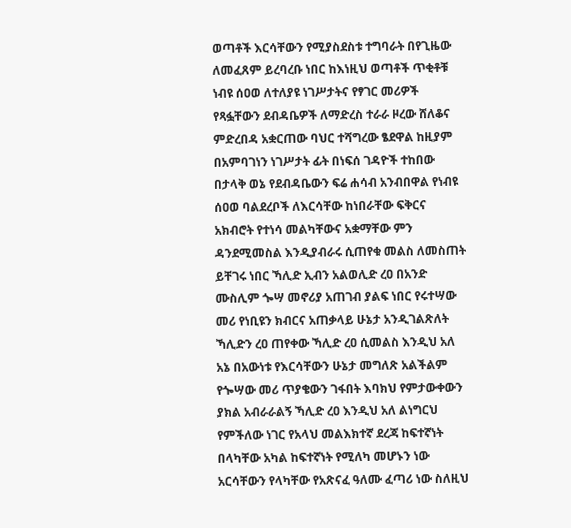ወጣቶች እርሳቸውን የሚያስደስቱ ተግባራት በየጊዜው ለመፈጸም ይረባረቡ ነበር ከእነዚህ ወጣቶች ጥቂቶቹ ነብዩ ሰዐወ ለተለያዩ ነገሥታትና የፃገር መሪዎች የጻፏቸውን ደብዳቤዎች ለማድረስ ተራራ ዞረው ሸለቆና ምድረበዳ አቋርጠው ባህር ተሻግረው ፄደዋል ከዚያም በአምባገነን ነገሥታት ፊት በነፍሰ ገዳዮች ተከበው በታላቅ ወኔ የደብዳቤውን ፍሬ ሐሳብ አንብበዋል የነብዩ ሰዐወ ባልደረቦች ለእርሳቸው ከነበራቸው ፍቅርና አክብሮት የተነሳ መልካቸውና አቋማቸው ምን ዳንደሚመስል እንዲያብራሩ ሲጠየቁ መልስ ለመስጠት ይቸገሩ ነበር ኻሊድ ኢብን አልወሊድ ረዐ በአንድ ሙስሊም ጐሣ መኖሪያ አጠገብ ያልፍ ነበር የሩተሣው መሪ የነቢዩን ክብርና አጠቃላይ ሁኔታ አንዲገልጽለት ኻሊድን ረዐ ጠየቀው ኻሊድ ረዐ ሲመልስ እንዲህ አለ አኔ በአውነቱ የእርሳቸውን ሁኔታ መግለጽ አልችልም የጐሣው መሪ ጥያቄውን ገፋበት እባክህ የምታውቀውን ያክል አብራራልኝ ኻሊድ ረዐ እንዲህ አለ ልነግርህ የምችለው ነገር የአላህ መልእክተኛ ደረጃ ከፍተኛነት በላካቸው አካል ከፍተኛነት የሚለካ መሆኑን ነው አርሳቸውን የላካቸው የአጽናፈ ዓለሙ ፈጣሪ ነው ስለዚህ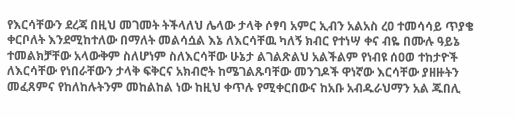የእርሳቸውን ደረጃ በዚህ መገመት ትችላለህ ሌላው ታላቅ ሶፃባ አምር ኢብን አልአስ ረዐ ተመሳሳይ ጥያቄ ቀርቦለት እንደሚከተለው በማለት መልሳሷል እኔ ለእርሳቸዉ ካለኝ ክብር የተነሣ ቀና ብዬ በሙሉ ዓይኔ ተመልክቻቸው አላውቅም ስለሆነም ስለእርሳቸው ሁኔታ ልገልጽልህ አልችልም የነብዩ ሰዐወ ተከታዮች ለእርሳቸው የነበራቸውን ታላቅ ፍቅርና አክብሮት ከሜገልጹባቸው መንገዶች ዋነኛው እርሳቸው ያዘዙትን መፈጸምና የከለከሉትንም መከልከል ነው ከዚህ ቀጥሉ የሚቀርበውና ከአቡ አብዱራህማን አል ጁበሊ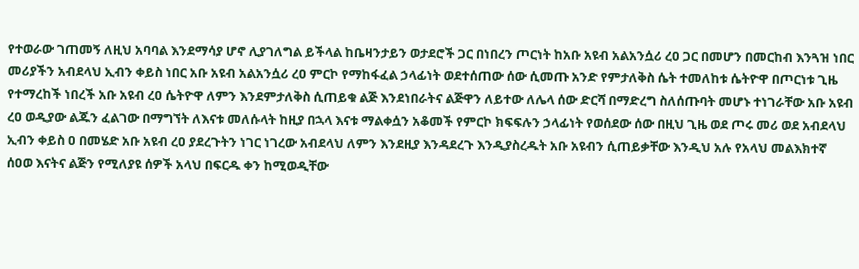የተወራው ገጠመኝ ለዚህ አባባል እንደማሳያ ሆኖ ሊያገለግል ይችላል ከቤዛንታይን ወታደሮች ጋር በነበረን ጦርነት ከአቡ አዩብ አልአንሷሪ ረዐ ጋር በመሆን በመርከብ እንጓዝ ነበር መሪያችን አብደላህ ኢብን ቀይስ ነበር አቡ አዩብ አልአንሷሪ ረዐ ምርኮ የማከፋፈል ኃላፊነት ወደተሰጠው ሰው ሲመጡ አንድ የምታለቅስ ሴት ተመለከቱ ሴትዮዋ በጦርነቱ ጊዜ የተማረከች ነበረች አቡ አዩብ ረዐ ሴትዮዋ ለምን እንደምታለቅስ ሲጠይቁ ልጅ እንደነበራትና ልጅዋን ለይተው ለሌላ ሰው ድርሻ በማድረግ ስለሰጡባት መሆኑ ተነገራቸው አቡ አዩብ ረዐ ወዲያው ልጁን ፈልገው በማግኘት ለእናቱ መለሱላት ከዚያ በኋላ እናቱ ማልቀሷን አቆመች የምርኮ ክፍፍሉን ኃላፊነት የወሰደው ሰው በዚህ ጊዜ ወደ ጦሩ መሪ ወደ አብደላህ ኢብን ቀይስ ዐ በመሄድ አቡ አዩብ ረዐ ያደረጉትን ነገር ነገረው አብደላህ ለምን እንደዚያ እንዳደረጉ እንዲያስረዱት አቡ አዩብን ሲጠይቃቸው እንዲህ አሉ የአላህ መልእክተኛ ሰዐወ እናትና ልጅን የሚለያዩ ሰዎች አላህ በፍርዱ ቀን ከሚወዲቸው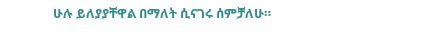ሁሉ ይለያያቸዋል በማለት ሲናገሩ ሰምቻለሁ።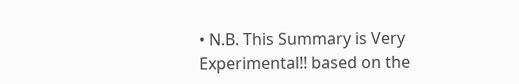• N.B. This Summary is Very Experimental!! based on the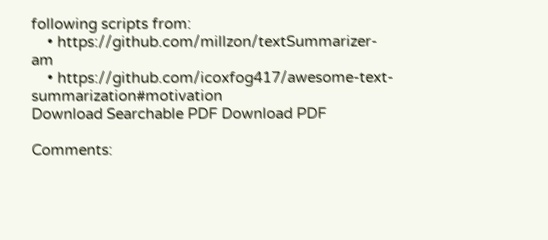following scripts from:
    • https://github.com/millzon/textSummarizer-am
    • https://github.com/icoxfog417/awesome-text-summarization#motivation
Download Searchable PDF Download PDF

Comments: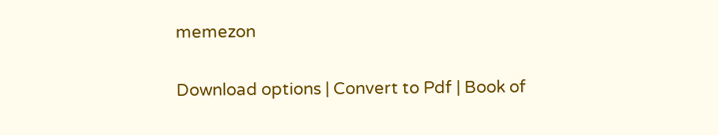memezon

Download options | Convert to Pdf | Book of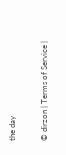the day

© dirzon | Terms of Service |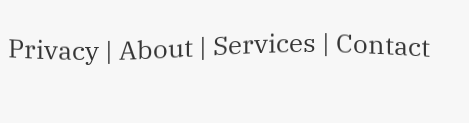Privacy | About | Services | Contact